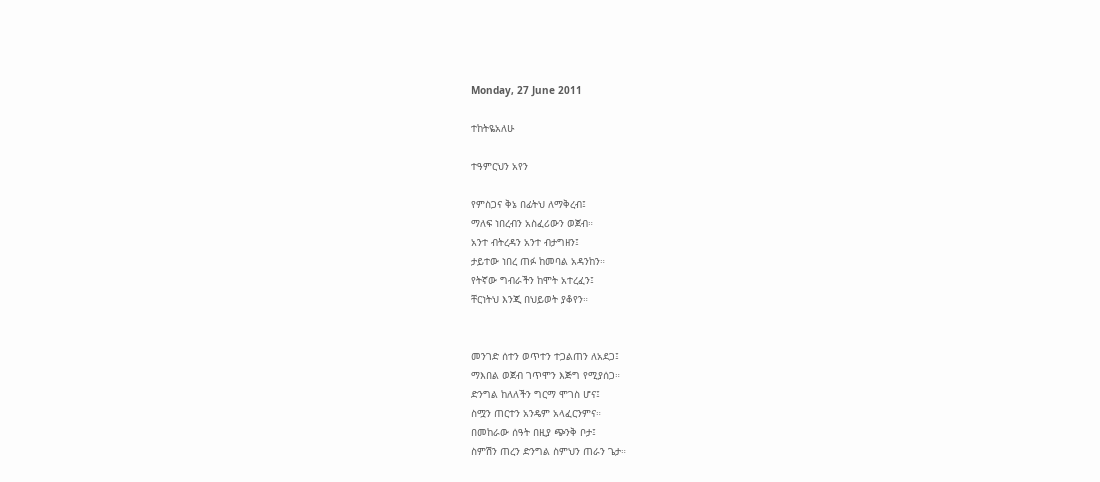Monday, 27 June 2011

ተከትዬአለሁ

ተዓምርህን አየን

የምስጋና ቅኔ በፊትህ ለማቅረብ፤
ማለፍ ነበረብን አስፈሪውን ወጀብ።
አንተ ብትረዳን አንተ ብታግዘን፤
ታይተው ነበረ ጠፉ ከመባል አዳንከን።
የትኛው ግብራችን ከሞት አተረፈን፤
ቸርነትህ እንጂ በህይወት ያቆየን።


መንገድ ሰተን ወጥተን ተጋልጠን ለአደጋ፤
ማእበል ወጀብ ገጥሞን እጅግ የሚያሰጋ።
ድንግል ከለለችን ግርማ ሞገስ ሆና፤
ስሟን ጠርተን አንዴም አላፈርንምና።
በመከራው ሰዓት በዚያ ጭንቅ ቦታ፤
ስምሽን ጠረን ድንግል ስምህን ጠራን ጌታ።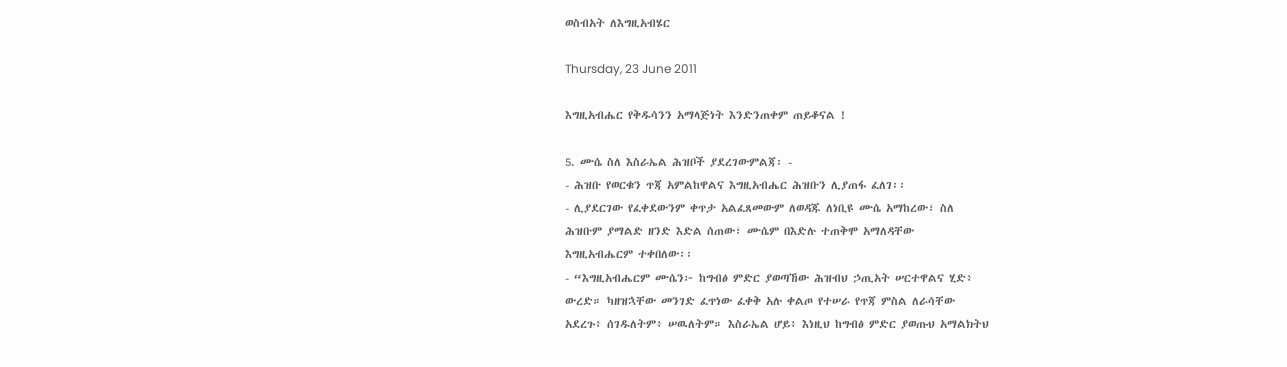ወስብአት ለእግዚአብሄር

Thursday, 23 June 2011

እግዚአብሔር የቅዱሳንን አማላጅነት እንድንጠቀም ጠይቆናል !

5. ሙሴ ስለ እስራኤል ሕዝቦች ያደረገውምልጃ፡ -
- ሕዝቡ የወርቁን ጥጃ አምልከዋልና እግዚአብሔር ሕዝቡን ሊያጠፋ ፈለገ፡፡
- ሊያደርገው የፈቀደውንም ቀጥታ አልፈጸመውም ለወዳጁ ለነቢዩ ሙሴ አማከረው፣ ስለ
ሕዝቡም ያማልድ ዘንድ እድል ሰጠው፣ ሙሴም በእድሉ ተጠቅሞ አማለዳቸው
እግዚአብሔርም ተቀበለው፡፡
- “እግዚአብሔርም ሙሴን፦ ከግብፅ ምድር ያወጣኸው ሕዝብህ ኃጢአት ሠርተዋልና ሂድ፥
ውረድ። ካዘዝኋቸው መንገድ ፈጥነው ፈቀቅ አሉ ቀልጦ የተሠራ የጥጃ ምስል ለራሳቸው
አደረጉ፥ ሰገዱለትም፥ ሠዉለትም። እስራኤል ሆይ፥ እነዚህ ከግብፅ ምድር ያወጡህ አማልክትህ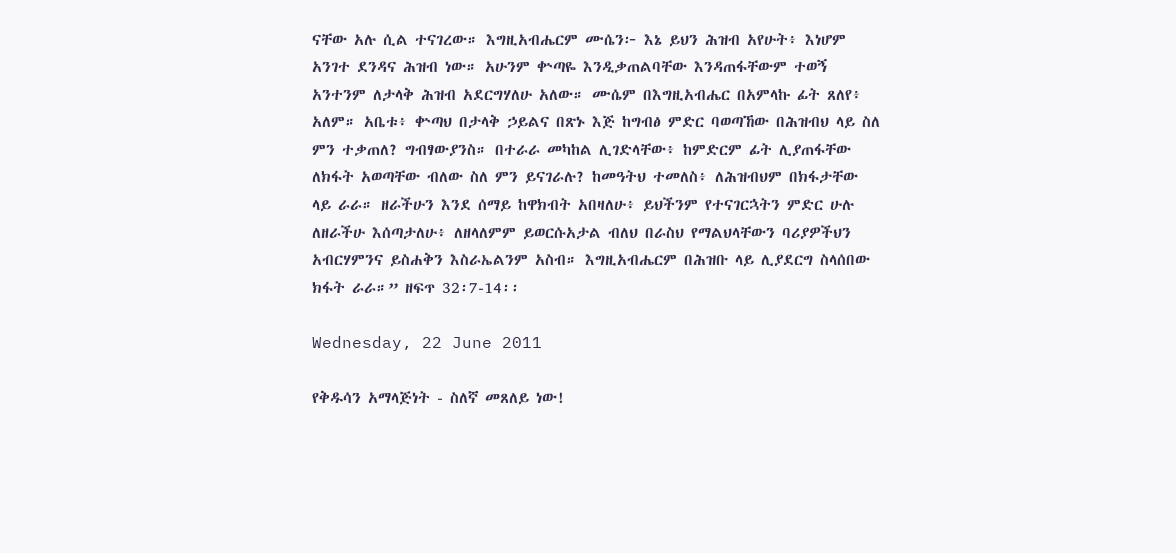ናቸው አሉ ሲል ተናገረው። እግዚአብሔርም ሙሴን፦ እኔ ይህን ሕዝብ አየሁት፥ እነሆም
አንገተ ደንዳና ሕዝብ ነው። አሁንም ቍጣዬ እንዲቃጠልባቸው እንዳጠፋቸውም ተወኝ
አንተንም ለታላቅ ሕዝብ አደርግሃለሁ አለው። ሙሴም በእግዚአብሔር በአምላኩ ፊት ጸለየ፥
አለም። አቤቱ፥ ቍጣህ በታላቅ ኃይልና በጽኑ እጅ ከግብፅ ምድር ባወጣኸው በሕዝብህ ላይ ስለ
ምን ተቃጠለ? ግብፃውያንስ። በተራራ መካከል ሊገድላቸው፥ ከምድርም ፊት ሊያጠፋቸው
ለክፋት አወጣቸው ብለው ስለ ምን ይናገራሉ? ከመዓትህ ተመለስ፥ ለሕዝብህም በክፋታቸው
ላይ ራራ። ዘራችሁን እንደ ሰማይ ከዋክብት አበዛለሁ፥ ይህችንም የተናገርኋትን ምድር ሁሉ
ለዘራችሁ እሰጣታለሁ፥ ለዘላለምም ይወርሱአታል ብለህ በራስህ የማልህላቸውን ባሪያዎችህን
አብርሃምንና ይስሐቅን እስራኤልንም አስብ። እግዚአብሔርም በሕዝቡ ላይ ሊያደርግ ስላሰበው
ክፋት ራራ።” ዘፍጥ 32፡7-14፡፡

Wednesday, 22 June 2011

የቅዱሳን አማላጅነት - ስለኛ መጸለይ ነው!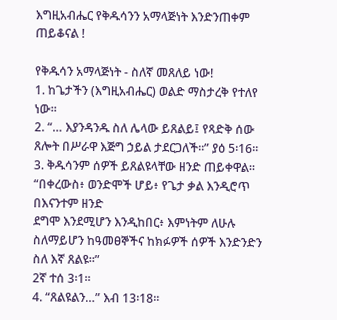እግዚአብሔር የቅዱሳንን አማላጅነት እንድንጠቀም ጠይቆናል !

የቅዱሳን አማላጅነት - ስለኛ መጸለይ ነው!
1. ከጌታችን (እግዚአብሔር) ወልድ ማስታረቅ የተለየ ነው፡፡
2. “… እያንዳንዱ ስለ ሌላው ይጸልይ፤ የጻድቅ ሰው ጸሎት በሥራዋ እጅግ ኃይል ታደርጋለች።” ያዕ 5፡16፡፡
3. ቅዱሳንም ሰዎች ይጸልዩላቸው ዘንድ ጠይቀዋል፡፡ “በቀረውስ፥ ወንድሞች ሆይ፥ የጌታ ቃል እንዲሮጥ በእናንተም ዘንድ
ደግሞ እንደሚሆን እንዲከበር፥ እምነትም ለሁሉ ስለማይሆን ከዓመፀኞችና ከክፉዎች ሰዎች እንድንድን ስለ እኛ ጸልዩ።”
2ኛ ተሰ 3፡1፡፡
4. “ጸልዩልን…” እብ 13፡18፡፡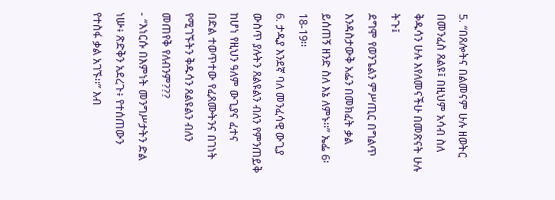5. “በጸሎትና በልመናም ሁሉ ዘወትር በመንፈስ ጸልዩ፤ በዚህም አሳብ ስለ ቅዱሳን ሁሉ እየለመናችሁ በመጽናት ሁሉ ትጉ፤
ደግሞ የወንጌልን ምሥጢር በግልጥ እንዳስታውቅ አፌን በመክፈት ቃል ይሰጠኝ ዘንድ ስለ እኔ ለምኑ፡፡” ኤፌ 6፡18-19፡፡
6. ታዲያ እንደኛ ባለ መንፈሳዊ ውጊያ ውስጥ ያሉትን ጸልዩልን ብለን የምንጠይቅ ከሆነ የዚህን ዓለም ውጊያና ፈተና
በድል ተወጥተው የፈጸሙትንና በገነት የሚገኙትን ቅዱሳን ጸልዩልን ብለን መጠየቅ የለብንም???
- “እነርሱ በእምነት መንግሥታትን ድል ነሡ፥ ጽድቅን አደረጉ፥ የተሰጠውን የተስፋ ቃል አገኙ፡፡” እብ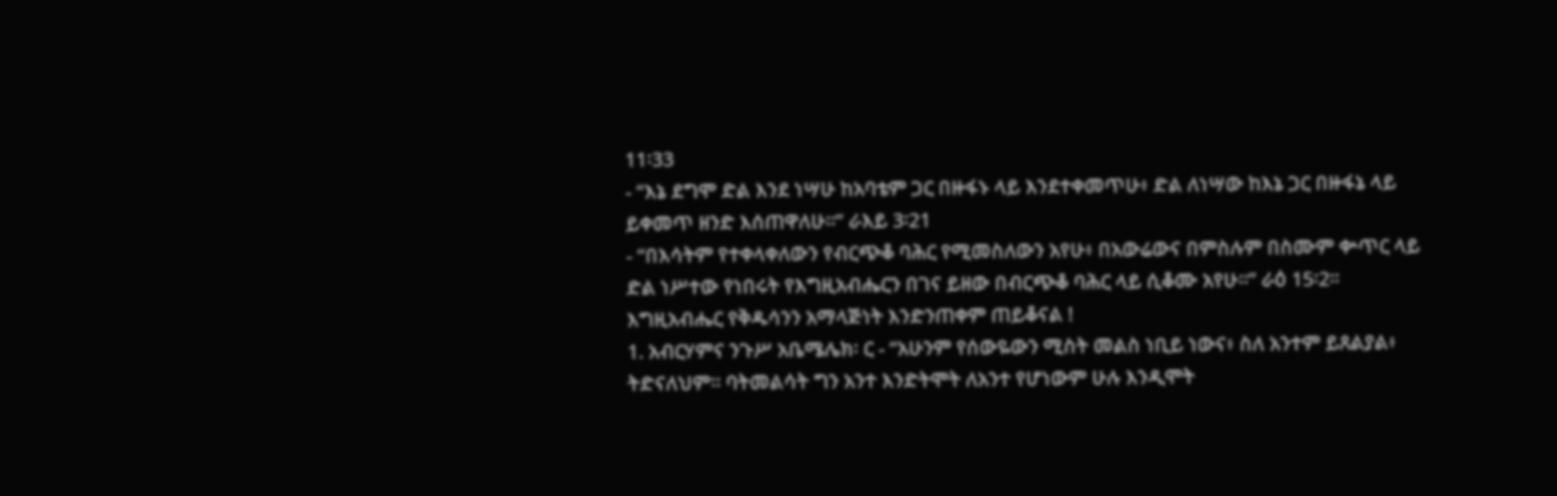11፡33
- “እኔ ደግሞ ድል እንደ ነሣሁ ከአባቴም ጋር በዙፋኑ ላይ እንደተቀመጥሁ፥ ድል ለነሣው ከእኔ ጋር በዙፋኔ ላይ
ይቀመጥ ዘንድ እሰጠዋለሁ።” ራእይ 3፡21
- “በእሳትም የተቀላቀለውን የብርጭቆ ባሕር የሚመስለውን አየሁ፥ በአውሬውና በምስሉም በስሙም ቍጥር ላይ
ድል ነሥተው የነበሩት የእግዚአብሔርን በገና ይዘው በብርጭቆ ባሕር ላይ ሲቆሙ አየሁ።” ራዕ 15፡2፡፡
እግዚአብሔር የቅዱሳንን አማላጅነት እንድንጠቀም ጠይቆናል !
1. አብርሃምና ንጉሥ አቤሜሌክ፡ ር - “አሁንም የሰውዬውን ሚስት መልስ ነቢይ ነውና፥ ስለ አንተም ይጸልያል፥
ትድናለህም። ባትመልሳት ግን አንተ እንድትሞት ለአንተ የሆነውም ሁሉ እንዲሞት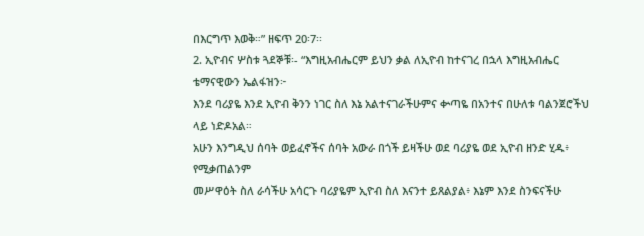በእርግጥ እወቅ።” ዘፍጥ 20፡7፡፡
2. ኢዮብና ሦስቱ ጓደኞቹ፡- “እግዚአብሔርም ይህን ቃል ለኢዮብ ከተናገረ በኋላ እግዚአብሔር ቴማናዊውን ኤልፋዝን፦
እንደ ባሪያዬ እንደ ኢዮብ ቅንን ነገር ስለ እኔ አልተናገራችሁምና ቍጣዬ በአንተና በሁለቱ ባልንጀሮችህ ላይ ነድዶአል።
አሁን እንግዲህ ሰባት ወይፈኖችና ሰባት አውራ በጎች ይዛችሁ ወደ ባሪያዬ ወደ ኢዮብ ዘንድ ሂዱ፥ የሚቃጠልንም
መሥዋዕት ስለ ራሳችሁ አሳርጉ ባሪያዬም ኢዮብ ስለ እናንተ ይጸልያል፥ እኔም እንደ ስንፍናችሁ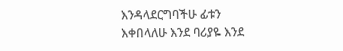እንዳላደርግባችሁ ፊቱን
እቀበላለሁ እንደ ባሪያዬ እንደ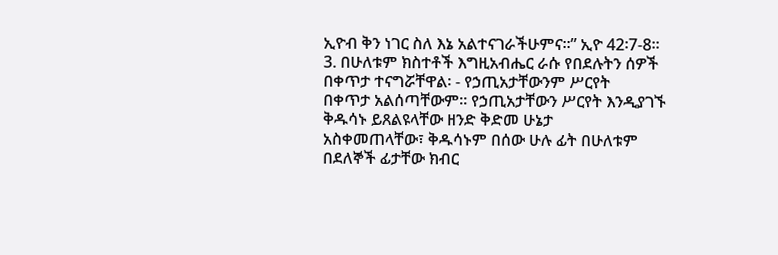ኢዮብ ቅን ነገር ስለ እኔ አልተናገራችሁምና።” ኢዮ 42፡7-8፡፡
3. በሁለቱም ክስተቶች እግዚአብሔር ራሱ የበደሉትን ሰዎች በቀጥታ ተናግሯቸዋል፡ - የኃጢአታቸውንም ሥርየት
በቀጥታ አልሰጣቸውም፡፡ የኃጢአታቸውን ሥርየት እንዲያገኙ ቅዱሳኑ ይጸልዩላቸው ዘንድ ቅድመ ሁኔታ
አስቀመጠላቸው፣ ቅዱሳኑም በሰው ሁሉ ፊት በሁለቱም በደለኞች ፊታቸው ክብር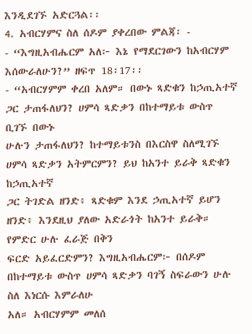እንዲደገኙ አድርጓል፡፡
4. አብርሃምና ስለ ሰዶም ያቀረበው ምልጃ፡ -
- “እግዚአብሔርም አለ፦ እኔ የማደርገውን ከአብርሃም እሰውራለሁን?” ዘፍጥ 18፡17፡፡
- “አብርሃምም ቀረበ አለም። በውኑ ጻድቁን ከኃጢአተኛ ጋር ታጠፋለህን? ሀምሳ ጻድቃን በከተማይቱ ውስጥ ቢገኙ በውኑ
ሁሉን ታጠፋለህን? ከተማይቱንስ በእርስዋ ስለሚገኙ ሀምሳ ጻድቃን አትምርምን? ይህ ከአንተ ይራቅ ጻድቁን ከኃጢአተኛ
ጋር ትገድል ዘንድ፥ ጻድቁም እንደ ኃጢአተኛ ይሆን ዘንድ፥ እንደዚህ ያለው አድራጎት ከአንተ ይራቅ። የምድር ሁሉ ፈራጅ በቅን
ፍርድ አይፈርድምን? እግዚአብሔርም፦ በሰዶም በከተማይቱ ውስጥ ሀምሳ ጻድቃን ባገኝ ስፍራውን ሁሉ ስለ እነርሱ እምራለሁ
አለ። አብርሃምም መለሰ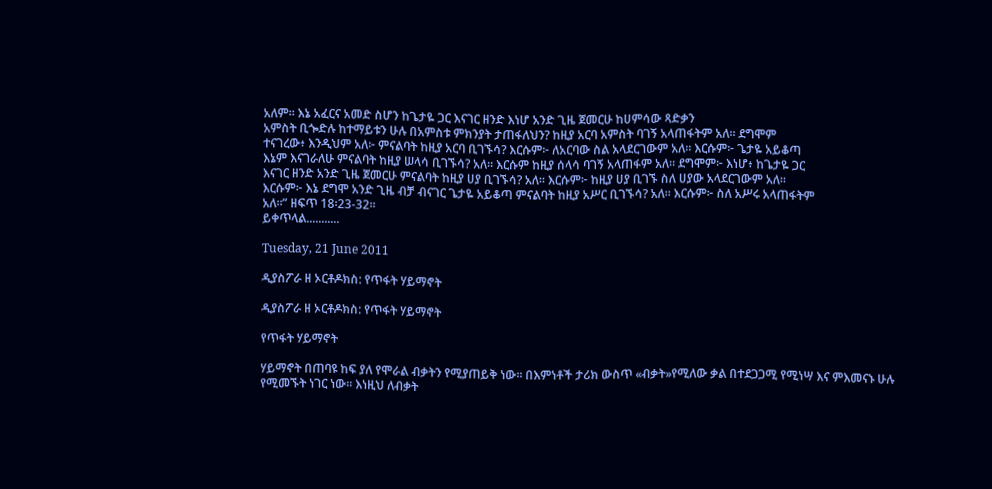አለም። እኔ አፈርና አመድ ስሆን ከጌታዬ ጋር እናገር ዘንድ እነሆ አንድ ጊዜ ጀመርሁ ከሀምሳው ጻድቃን
አምስት ቢጐድሉ ከተማይቱን ሁሉ በአምስቱ ምክንያት ታጠፋለህን? ከዚያ አርባ አምስት ባገኝ አላጠፋትም አለ። ደግሞም
ተናገረው፥ እንዲህም አለ፦ ምናልባት ከዚያ አርባ ቢገኙሳ? እርሱም፦ ለአርባው ስል አላደርገውም አለ። እርሱም፦ ጌታዬ አይቆጣ
እኔም እናገራለሁ ምናልባት ከዚያ ሠላሳ ቢገኙሳ? አለ። እርሱም ከዚያ ሰላሳ ባገኝ አላጠፋም አለ። ደግሞም፦ እነሆ፥ ከጌታዬ ጋር
እናገር ዘንድ አንድ ጊዜ ጀመርሁ ምናልባት ከዚያ ሀያ ቢገኙሳ? አለ። እርሱም፦ ከዚያ ሀያ ቢገኙ ስለ ሀያው አላደርገውም አለ።
እርሱም፦ እኔ ደግሞ አንድ ጊዜ ብቻ ብናገር ጌታዬ አይቆጣ ምናልባት ከዚያ አሥር ቢገኙሳ? አለ። እርሱም፦ ስለ አሥሩ አላጠፋትም
አለ።” ዘፍጥ 18፡23-32፡፡
ይቀጥላል...........

Tuesday, 21 June 2011

ዲያስፖራ ዘ ኦርቶዶክስ: የጥፋት ሃይማኖት

ዲያስፖራ ዘ ኦርቶዶክስ: የጥፋት ሃይማኖት

የጥፋት ሃይማኖት

ሃይማኖት በጠባዩ ከፍ ያለ የሞራል ብቃትን የሚያጠይቅ ነው፡፡ በእምነቶች ታሪክ ውስጥ «ብቃት»የሚለው ቃል በተደጋጋሚ የሚነሣ እና ምእመናኑ ሁሉ የሚመኙት ነገር ነው፡፡ እነዚህ ለብቃት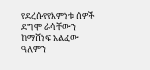የደረሱየየእምነቱ ሰዎች ደግሞ ራሳቸውን ከማሸነፍ አልፈው ዓለምን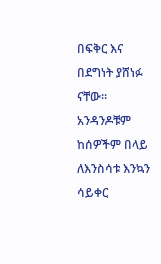በፍቅር እና በደግነት ያሸነፉ ናቸው፡፡አንዳንዶቹም ከሰዎችም በላይ ለእንስሳቱ እንኳን ሳይቀር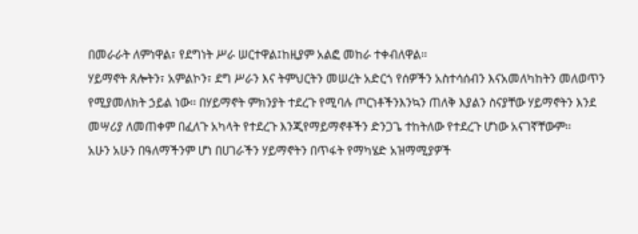በመራራት ለምነዋል፣ የደግነት ሥራ ሠርተዋል፤ከዚያም አልፎ መከራ ተቀብለዋል፡፡
ሃይማኖት ጸሎትን፣ አምልኮን፣ ደግ ሥራን እና ትምህርትን መሠረት አድርጎ የሰዎችን አስተሳሰብን እናአመለካከትን መለወጥን የሚያመለክት ኃይል ነው፡፡ በሃይማኖት ምክንያት ተደረጉ የሚባሉ ጦርነቶችንእንኳን ጠለቅ እያልን ስናያቸው ሃይማኖትን እንደ መሣሪያ ለመጠቀም በፈለጉ አካላት የተደረጉ እንጂየማይማኖቶችን ድንጋጌ ተከትለው የተደረጉ ሆነው አናገኛቸውም፡፡
አሁን አሁን በዓለማችንም ሆነ በሀገራችን ሃይማኖትን በጥፋት የማካሄድ አዝማሚያዎች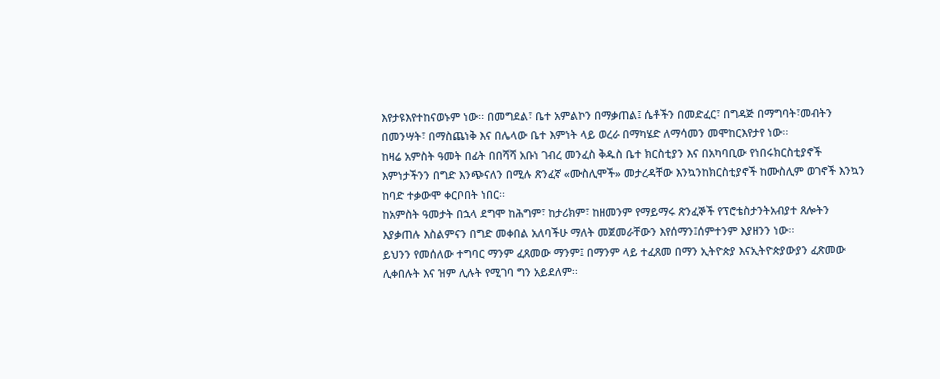እየታዩእየተከናወኑም ነው፡፡ በመግደል፣ ቤተ አምልኮን በማቃጠል፤ ሴቶችን በመድፈር፣ በግዳጅ በማግባት፣መብትን በመንሣት፣ በማስጨነቅ እና በሌላው ቤተ እምነት ላይ ወረራ በማካሄድ ለማሳመን መሞከርእየታየ ነው፡፡
ከዛሬ አምስት ዓመት በፊት በበሻሻ አቡነ ገብረ መንፈስ ቅዱስ ቤተ ክርስቲያን እና በአካባቢው የነበሩክርስቲያኖች እምነታችንን በግድ እንጭናለን በሚሉ ጽንፈኛ «ሙስሊሞች» መታረዳቸው እንኳንከክርስቲያኖች ከሙስሊም ወገኖች እንኳን ከባድ ተቃውሞ ቀርቦበት ነበር፡፡
ከአምስት ዓመታት በኋላ ደግሞ ከሕግም፣ ከታሪክም፣ ከዘመንም የማይማሩ ጽንፈኞች የፕሮቴስታንትአብያተ ጸሎትን እያቃጠሉ እስልምናን በግድ መቀበል አለባችሁ ማለት መጀመራቸውን እየሰማን፤ሰምተንም እያዘንን ነው፡፡
ይህንን የመሰለው ተግባር ማንም ፈጸመው ማንም፤ በማንም ላይ ተፈጸመ በማን ኢትዮጵያ እናኢትዮጵያውያን ፈጽመው ሊቀበሉት እና ዝም ሊሉት የሚገባ ግን አይደለም፡፡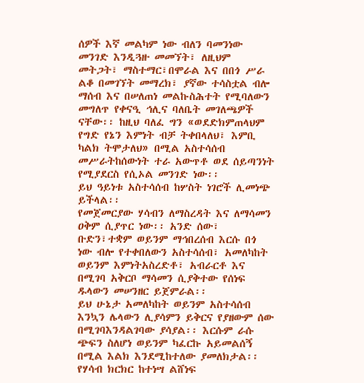ሰዎች እኛ መልካም ነው ብለን ባመንነው መንገድ እንዲጓዙ መመኘት፣ ለዚህም መትጋት፣ ማስተማር፣በሞራል እና በበጎ ሥራ ልቆ በመገኘት መማረክ፣ ያኛው ተሳስቷል ብሎ ማሰብ እና በሠለጠነ መልኩስሕተት የሚባለውን መግለጥ የቀናዒ ኅሊና ባለቤት መገለጫዎች ናቸው፡፡ ከዚህ ባለፈ ግን «ወደድክምጠላህም የግድ የኔን እምነት ብቻ ትቀበላለህ፣ እምቢ ካልክ ትሞታለህ» በሚል አስተሳሰብ መሥራትከሰውነት ተራ አውጥቶ ወደ ሰይጣንነት የሚያደርስ የሲኦል መንገድ ነው፡፡
ይህ ዓይነቱ አስተሳሰብ ከሦስት ነገሮች ሊመነጭ ይችላል፡፡
የመጀመርያው ሃሳብን ለማስረዳት እና ለማሳመን ዐቅም ሲያጥር ነው፡፡ አንድ ሰው፣ ቡድን፣ተቋም ወይንም ማኅበረሰብ እርሱ በጎ ነው ብሎ የተቀበለውን አስተሳሰብ፣ አመለካከት ወይንም እምነትአስረድቶ፣ አብራርቶ እና በሚገባ አቅርቦ ማሳመን ሲያቅተው የሰነፍ ዱላውን መሠንዘር ይጀምራል፡፡
ይህ ሁኔታ አመለካከት ወይንም አስተሳሰብ እንኳን ሌላውን ሊያሳምን ይቅርና የያዘውም ሰው በሚገባእንዳልገባው ያሳያል፡፡ እርሱም ራሱ ጭፍን ስለሆነ ወይንም ካፈርኩ አይመልሰኝ በሚል እልክ እንደሚከተለው ያመለክታል፡፡ የሃሳብ ክርክር ከተነሣ ልሸነፍ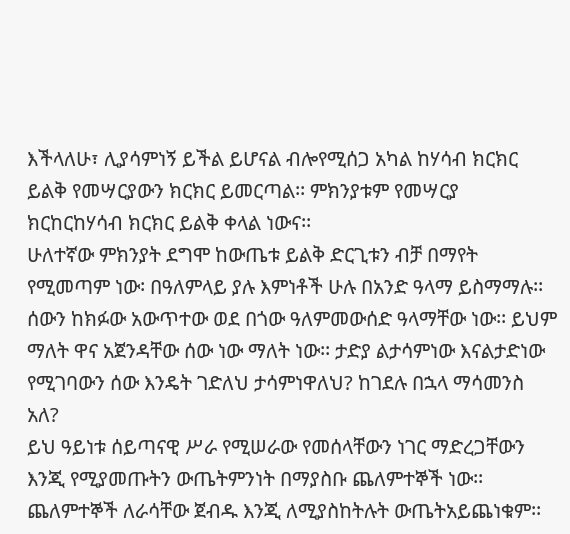እችላለሁ፣ ሊያሳምነኝ ይችል ይሆናል ብሎየሚሰጋ አካል ከሃሳብ ክርክር ይልቅ የመሣርያውን ክርክር ይመርጣል፡፡ ምክንያቱም የመሣርያ ክርከርከሃሳብ ክርክር ይልቅ ቀላል ነውና፡፡
ሁለተኛው ምክንያት ደግሞ ከውጤቱ ይልቅ ድርጊቱን ብቻ በማየት የሚመጣም ነው፡ በዓለምላይ ያሉ እምነቶች ሁሉ በአንድ ዓላማ ይስማማሉ፡፡ ሰውን ከክፉው አውጥተው ወደ በጎው ዓለምመውሰድ ዓላማቸው ነው፡፡ ይህም ማለት ዋና አጀንዳቸው ሰው ነው ማለት ነው፡፡ ታድያ ልታሳምነው እናልታድነው የሚገባውን ሰው እንዴት ገድለህ ታሳምነዋለህ? ከገደሉ በኋላ ማሳመንስ አለ?
ይህ ዓይነቱ ሰይጣናዊ ሥራ የሚሠራው የመሰላቸውን ነገር ማድረጋቸውን እንጂ የሚያመጡትን ውጤትምንነት በማያስቡ ጨለምተኞች ነው፡፡ ጨለምተኞች ለራሳቸው ጀብዱ እንጂ ለሚያስከትሉት ውጤትአይጨነቁም፡፡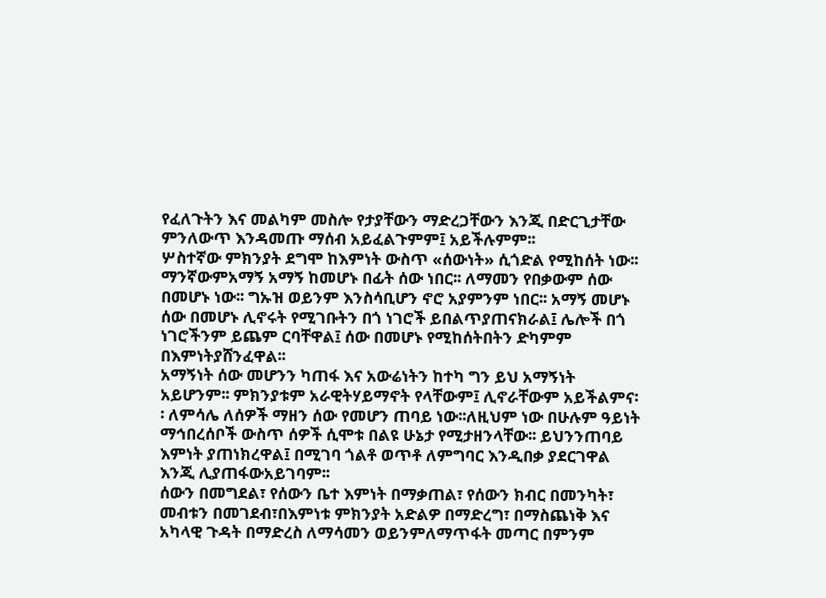የፈለጉትን እና መልካም መስሎ የታያቸውን ማድረጋቸውን እንጂ በድርጊታቸው ምንለውጥ እንዳመጡ ማሰብ አይፈልጉምም፤ አይችሉምም፡፡
ሦስተኛው ምክንያት ደግሞ ከእምነት ውስጥ «ሰውነት» ሲጎድል የሚከሰት ነው፡፡ ማንኛውምአማኝ አማኝ ከመሆኑ በፊት ሰው ነበር፡፡ ለማመን የበቃውም ሰው በመሆኑ ነው፡፡ ግኡዝ ወይንም እንስሳቢሆን ኖሮ አያምንም ነበር፡፡ አማኝ መሆኑ ሰው በመሆኑ ሊኖሩት የሚገቡትን በጎ ነገሮች ይበልጥያጠናክራል፤ ሌሎች በጎ ነገሮችንም ይጨም ርባቸዋል፤ ሰው በመሆኑ የሚከሰትበትን ድካምም በእምነትያሸንፈዋል፡፡
አማኝነት ሰው መሆንን ካጠፋ እና አውሬነትን ከተካ ግን ይህ አማኝነት አይሆንም፡፡ ምክንያቱም አራዊትሃይማኖት የላቸውም፤ ሊኖራቸውም አይችልምና፡፡ ለምሳሌ ለሰዎች ማዘን ሰው የመሆን ጠባይ ነው፡፡ለዚህም ነው በሁሉም ዓይነት ማኅበረሰቦች ውስጥ ሰዎች ሲሞቱ በልዩ ሁኔታ የሚታዘንላቸው፡፡ ይህንንጠባይ እምነት ያጠነክረዋል፤ በሚገባ ጎልቶ ወጥቶ ለምግባር እንዲበቃ ያደርገዋል እንጂ ሊያጠፋውአይገባም፡፡
ሰውን በመግደል፣ የሰውን ቤተ እምነት በማቃጠል፣ የሰውን ክብር በመንካት፣ መብቱን በመገደብ፣በእምነቱ ምክንያት አድልዎ በማድረግ፣ በማስጨነቅ እና አካላዊ ጉዳት በማድረስ ለማሳመን ወይንምለማጥፋት መጣር በምንም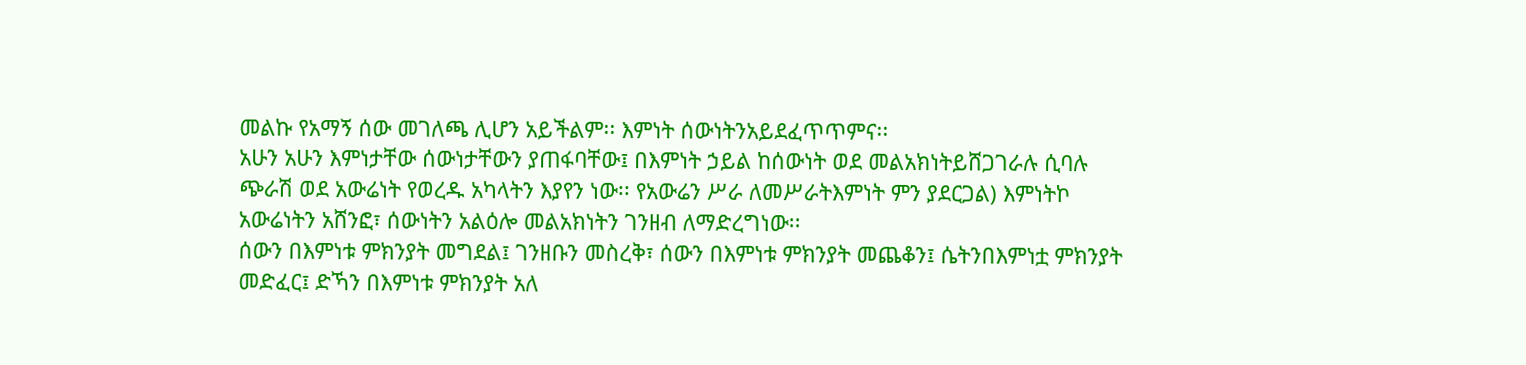መልኩ የአማኝ ሰው መገለጫ ሊሆን አይችልም፡፡ እምነት ሰውነትንአይደፈጥጥምና፡፡
አሁን አሁን እምነታቸው ሰውነታቸውን ያጠፋባቸው፤ በእምነት ኃይል ከሰውነት ወደ መልአክነትይሸጋገራሉ ሲባሉ ጭራሽ ወደ አውሬነት የወረዱ አካላትን እያየን ነው፡፡ የአውሬን ሥራ ለመሥራትእምነት ምን ያደርጋል) እምነትኮ አውሬነትን አሸንፎ፣ ሰውነትን አልዕሎ መልአክነትን ገንዘብ ለማድረግነው፡፡
ሰውን በእምነቱ ምክንያት መግደል፤ ገንዘቡን መስረቅ፣ ሰውን በእምነቱ ምክንያት መጨቆን፤ ሴትንበእምነቷ ምክንያት መድፈር፤ ድኻን በእምነቱ ምክንያት አለ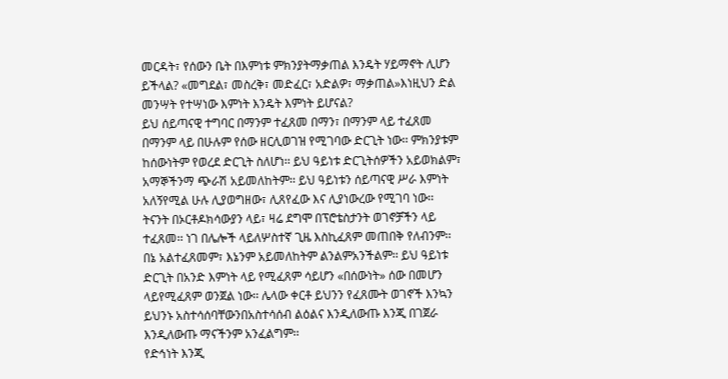መርዳት፣ የሰውን ቤት በእምነቱ ምክንያትማቃጠል እንዴት ሃይማኖት ሊሆን ይችላል? «መግደል፣ መስረቅ፣ መድፈር፣ አድልዎ፣ ማቃጠል»እነዚህን ድል መንሣት የተሣነው እምነት እንዴት እምነት ይሆናል?
ይህ ሰይጣናዊ ተግባር በማንም ተፈጸመ በማን፣ በማንም ላይ ተፈጸመ በማንም ላይ በሁሉም የሰው ዘርሊወገዝ የሚገባው ድርጊት ነው፡፡ ምክንያቱም ከሰውነትም የወረደ ድርጊት ስለሆነ፡፡ ይህ ዓይነቱ ድርጊትሰዎችን አይወክልም፣ አማኞችንማ ጭራሽ አይመለከትም፡፡ ይህ ዓይነቱን ሰይጣናዊ ሥራ እምነት አለኝየሚል ሁሉ ሊያወግዘው፣ ሊጸየፈው እና ሊያነውረው የሚገባ ነው፡፡
ትናንት በኦርቶዶክሳውያን ላይ፣ ዛሬ ደግሞ በፕሮቴስታንት ወገኖቻችን ላይ ተፈጸመ፡፡ ነገ በሌሎች ላይለሦስተኛ ጊዜ እስኪፈጸም መጠበቅ የለብንም፡፡ በኔ አልተፈጸመም፣ እኔንም አይመለከትም ልንልምአንችልም፡፡ ይህ ዓይነቱ ድርጊት በአንድ እምነት ላይ የሚፈጸም ሳይሆን «በሰውነት» ሰው በመሆን ላይየሚፈጸም ወንጀል ነው፡፡ ሌላው ቀርቶ ይህንን የፈጸሙት ወገኖች እንኳን ይህንኑ አስተሳሰባቸውንበአስተሳሰብ ልዕልና እንዲለውጡ እንጂ በገጀራ እንዲለውጡ ማናችንም አንፈልግም፡፡
የድኅነት እንጂ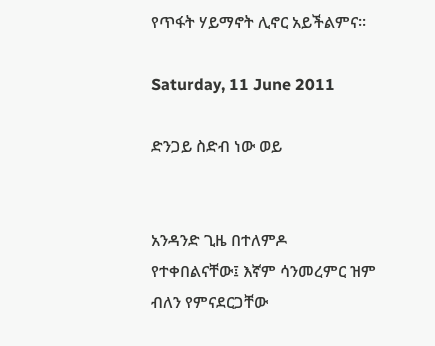የጥፋት ሃይማኖት ሊኖር አይችልምና፡፡

Saturday, 11 June 2011

ድንጋይ ስድብ ነው ወይ


አንዳንድ ጊዜ በተለምዶ የተቀበልናቸው፤ እኛም ሳንመረምር ዝም ብለን የምናደርጋቸው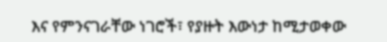እና የምንናገራቸው ነገሮች፣ የያዙት እውነታ ከሚታወቀው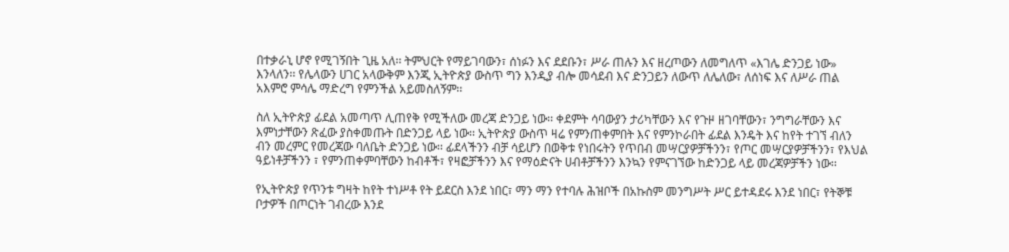በተቃራኒ ሆኖ የሚገኝበት ጊዜ አለ፡፡ ትምህርት የማይገባውን፣ ሰነፉን እና ደደቡን፣ ሥራ ጠሉን እና ዘረጦውን ለመግለጥ «እገሌ ድንጋይ ነው» እንላለን፡፡ የሌላውን ሀገር አላውቅም እንጂ ኢትዮጵያ ውስጥ ግን እንዲያ ብሎ መሳደብ እና ድንጋይን ለውጥ ለሌለው፣ ለሰነፍ እና ለሥራ ጠል አእምሮ ምሳሌ ማድረግ የምንችል አይመስለኝም፡፡

ስለ ኢትዮጵያ ፊደል አመጣጥ ሊጠየቅ የሚችለው መረጃ ድንጋይ ነው፡፡ ቀደምት ሳባውያን ታሪካቸውን እና የጉዞ ዘገባቸውን፣ ንግግራቸውን እና እምነታቸውን ጽፈው ያስቀመጡት በድንጋይ ላይ ነው፡፡ ኢትዮጵያ ውስጥ ዛሬ የምንጠቀምበት እና የምንኮራበት ፊደል እንዴት እና ከየት ተገኘ ብለን ብን መረምር የመረጃው ባለቤት ድንጋይ ነው፡፡ ፊደላችንን ብቻ ሳይሆን በወቅቱ የነበሩትን የጥበብ መሣርያዎቻችንን፣ የጦር መሣርያዎቻችንን፣ የእህል ዓይነቶቻችንን ፣ የምንጠቀምባቸውን ከብቶች፣ የዛፎቻችንን እና የማዕድናት ሀብቶቻችንን እንኳን የምናገኘው ከድንጋይ ላይ መረጃዎቻችን ነው፡፡

የኢትዮጵያ የጥንቱ ግዛት ከየት ተነሥቶ የት ይደርስ እንደ ነበር፣ ማን ማን የተባሉ ሕዝቦች በአኩስም መንግሥት ሥር ይተዳደሩ እንደ ነበር፣ የትኞቹ ቦታዎች በጦርነት ገብረው እንደ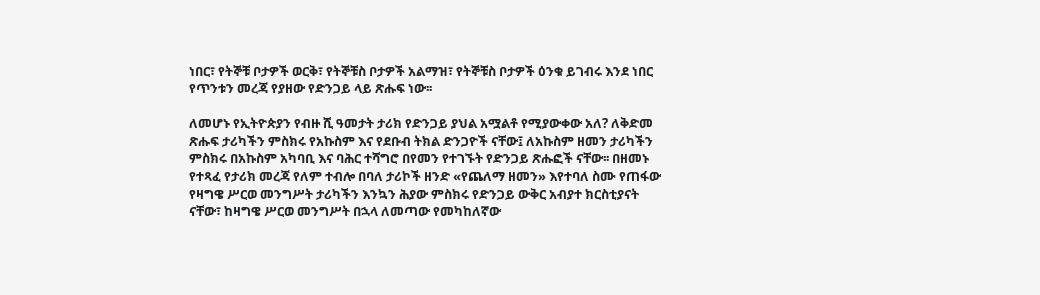ነበር፣ የትኞቹ ቦታዎች ወርቅ፣ የትኞቹስ ቦታዎች አልማዝ፣ የትኞቹስ ቦታዎች ዕንቁ ይገብሩ እንደ ነበር የጥንቱን መረጃ የያዘው የድንጋይ ላይ ጽሑፍ ነው፡፡

ለመሆኑ የኢትዮጵያን የብዙ ሺ ዓመታት ታሪክ የድንጋይ ያህል አሟልቶ የሚያውቀው አለ? ለቅድመ ጽሑፍ ታሪካችን ምስክሩ የአኩስም እና የደቡብ ትክል ድንጋዮች ናቸው፤ ለአኩስም ዘመን ታሪካችን ምስክሩ በአኩስም አካባቢ እና ባሕር ተሻግሮ በየመን የተገኙት የድንጋይ ጽሑፎች ናቸው፡፡ በዘመኑ የተጻፈ የታሪክ መረጃ የለም ተብሎ በባለ ታሪኮች ዘንድ «የጨለማ ዘመን» እየተባለ ስሙ የጠፋው የዛግዌ ሥርወ መንግሥት ታሪካችን እንኳን ሕያው ምስክሩ የድንጋይ ውቅር አብያተ ክርስቲያናት ናቸው፣ ከዛግዌ ሥርወ መንግሥት በኋላ ለመጣው የመካከለኛው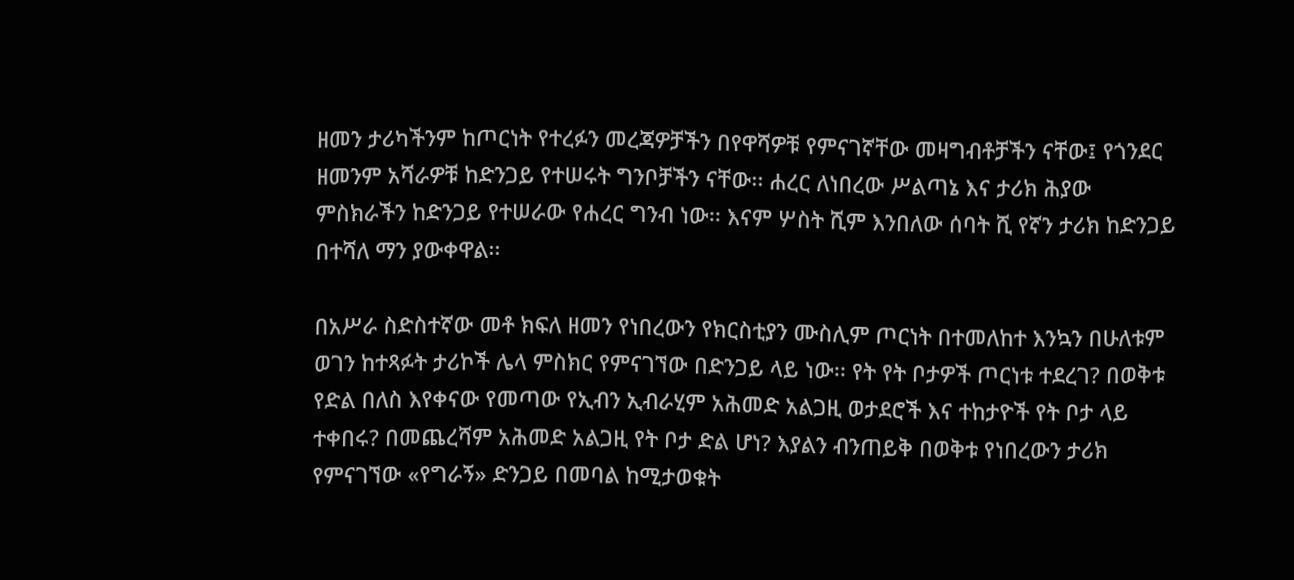ዘመን ታሪካችንም ከጦርነት የተረፉን መረጃዎቻችን በየዋሻዎቹ የምናገኛቸው መዛግብቶቻችን ናቸው፤ የጎንደር ዘመንም አሻራዎቹ ከድንጋይ የተሠሩት ግንቦቻችን ናቸው፡፡ ሐረር ለነበረው ሥልጣኔ እና ታሪክ ሕያው ምስክራችን ከድንጋይ የተሠራው የሐረር ግንብ ነው፡፡ እናም ሦስት ሺም እንበለው ሰባት ሺ የኛን ታሪክ ከድንጋይ በተሻለ ማን ያውቀዋል፡፡

በአሥራ ስድስተኛው መቶ ክፍለ ዘመን የነበረውን የክርስቲያን ሙስሊም ጦርነት በተመለከተ እንኳን በሁለቱም ወገን ከተጻፉት ታሪኮች ሌላ ምስክር የምናገኘው በድንጋይ ላይ ነው፡፡ የት የት ቦታዎች ጦርነቱ ተደረገ? በወቅቱ የድል በለስ እየቀናው የመጣው የኢብን ኢብራሂም አሕመድ አልጋዚ ወታደሮች እና ተከታዮች የት ቦታ ላይ ተቀበሩ? በመጨረሻም አሕመድ አልጋዚ የት ቦታ ድል ሆነ? እያልን ብንጠይቅ በወቅቱ የነበረውን ታሪክ የምናገኘው «የግራኝ» ድንጋይ በመባል ከሚታወቁት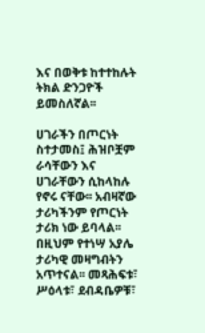እና በወቅቱ ከተተከሉት ትክል ድንጋዮች ይመስለኛል፡፡

ሀገራችን በጦርነት ስተታመስ፤ ሕዝቦቿም ራሳቸውን እና ሀገራቸውን ሲከላከሉ የኖሩ ናቸው፡፡ አብዛኛው ታሪካችንም የጦርነት ታሪክ ነው ይባላል፡፡ በዚህም የተነሣ አያሌ ታሪካዊ መዛግብትን አጥተናል፡፡ መጻሕፍቱ፣ ሥዕላቱ፣ ደብዳቤዎቹ፣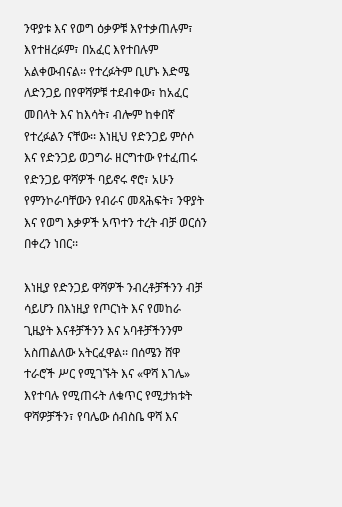ንዋያቱ እና የወግ ዕቃዎቹ እየተቃጠሉም፣ እየተዘረፉም፣ በአፈር እየተበሉም አልቀውብናል፡፡ የተረፉትም ቢሆኑ እድሜ ለድንጋይ በየዋሻዎቹ ተደብቀው፣ ከአፈር መበላት እና ከእሳት፣ ብሎም ከቀበኛ የተረፉልን ናቸው፡፡ እነዚህ የድንጋይ ምሶሶ እና የድንጋይ ወጋግራ ዘርግተው የተፈጠሩ የድንጋይ ዋሻዎች ባይኖሩ ኖሮ፣ አሁን የምንኮራባቸውን የብራና መጻሕፍት፣ ንዋያት እና የወግ እቃዎች አጥተን ተረት ብቻ ወርሰን በቀረን ነበር፡፡

እነዚያ የድንጋይ ዋሻዎች ንብረቶቻችንን ብቻ ሳይሆን በእነዚያ የጦርነት እና የመከራ ጊዜያት እናቶቻችንን እና አባቶቻችንንም አስጠልለው አትርፈዋል፡፡ በሰሜን ሸዋ ተራሮች ሥር የሚገኙት እና «ዋሻ እገሌ» እየተባሉ የሚጠሩት ለቁጥር የሚታክቱት ዋሻዎቻችን፣ የባሌው ሰብስቤ ዋሻ እና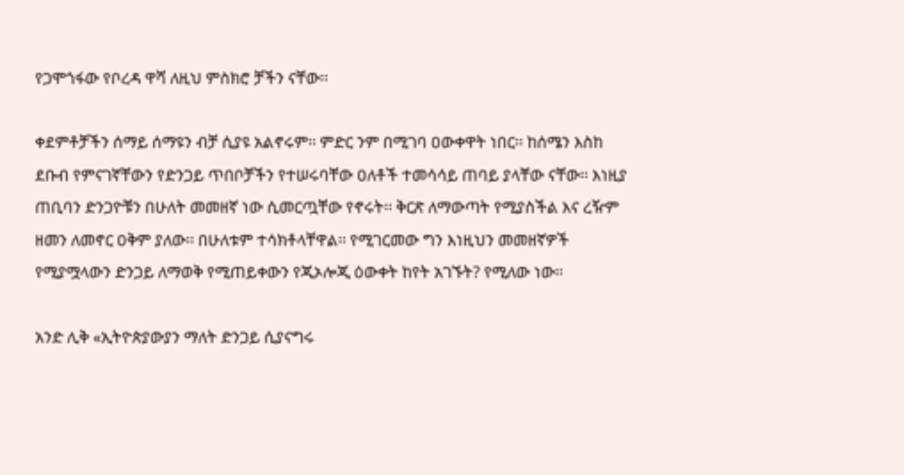የጋሞጎፋው የቦረዳ ዋሻ ለዚህ ምስክሮ ቻችን ናቸው፡፡

ቀደምቶቻችን ሰማይ ሰማዩን ብቻ ሲያዩ አልኖሩም፡፡ ምድር ንም በሚገባ ዐውቀዋት ነበር፡፡ ከሰሜን እስከ ደቡብ የምናገኛቸውን የድንጋይ ጥበቦቻችን የተሠሩባቸው ዐለቶች ተመሳሳይ ጠባይ ያላቸው ናቸው፡፡ እነዚያ ጠቢባን ድንጋዮቹን በሁለት መመዘኛ ነው ሲመርጧቸው የኖሩት፡፡ ቅርጽ ለማውጣት የሚያስችል እና ረዥም ዘመን ለመኖር ዐቅም ያለው፡፡ በሁለቱም ተሳክቶላቸዋል፡፡ የሚገርመው ግን እነዚህን መመዘኛዎች የሚያሟላውን ድንጋይ ለማወቅ የሚጠይቀውን የጂኦሎጂ ዕውቀት ከየት አገኙት? የሚለው ነው፡፡

አንድ ሊቅ «ኢትዮጵያውያን ማለት ድንጋይ ሲያናግሩ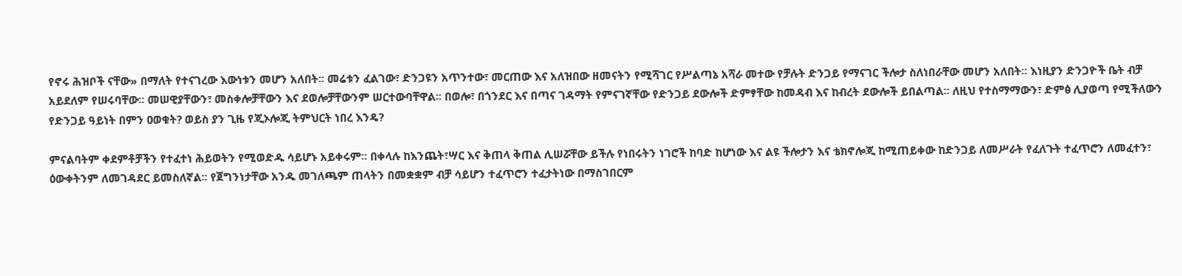የኖሩ ሕዝቦች ናቸው» በማለት የተናገረው እውነቱን መሆን አለበት፡፡ መሬቱን ፈልገው፣ ድንጋዩን አጥንተው፣ መርጠው እና አለዝበው ዘመናትን የሚሻገር የሥልጣኔ አሻራ መተው የቻሉት ድንጋይ የማናገር ችሎታ ስለነበራቸው መሆን አለበት፡፡ እነዚያን ድንጋዮች ቤት ብቻ አይደለም የሠሩባቸው፡፡ መሠዊያቸውን፣ መስቀሎቻቸውን እና ደወሎቻቸውንም ሠርተውባቸዋል፡፡ በወሎ፣ በጎንደር እና በጣና ገዳማት የምናገኛቸው የድንጋይ ደውሎች ድምፃቸው ከመዳብ እና ከብረት ደውሎች ይበልጣል፡፡ ለዚህ የተስማማውን፣ ድምፅ ሊያወጣ የሚችለውን የድንጋይ ዓይነት በምን ዐወቁት? ወይስ ያን ጊዜ የጂኦሎጂ ትምህርት ነበረ እንዴ?

ምናልባትም ቀደምቶቻችን የተፈተነ ሕይወትን የሚወድዱ ሳይሆኑ አይቀሩም፡፡ በቀላሉ ከእንጨት፣ሣር እና ቅጠላ ቅጠል ሊሠሯቸው ይችሉ የነበሩትን ነገሮች ከባድ ከሆነው እና ልዩ ችሎታን እና ቴክኖሎጂ ከሚጠይቀው ከድንጋይ ለመሥራት የፈለጉት ተፈጥሮን ለመፈተን፣ ዕውቀትንም ለመገዳደር ይመስለኛል፡፡ የጀግንነታቸው አንዱ መገለጫም ጠላትን በመቋቋም ብቻ ሳይሆን ተፈጥሮን ተፈታትነው በማስገበርም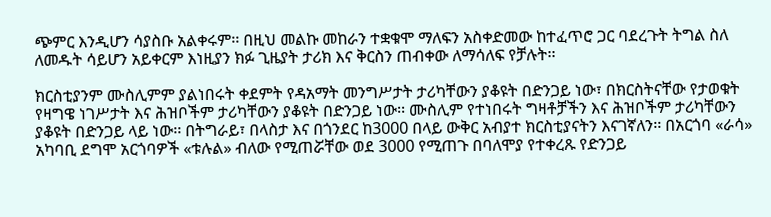ጭምር እንዲሆን ሳያስቡ አልቀሩም፡፡ በዚህ መልኩ መከራን ተቋቁሞ ማለፍን አስቀድመው ከተፈጥሮ ጋር ባደረጉት ትግል ስለ ለመዱት ሳይሆን አይቀርም እነዚያን ክፉ ጊዜያት ታሪክ እና ቅርስን ጠብቀው ለማሳለፍ የቻሉት፡፡

ክርስቲያንም ሙስሊምም ያልነበሩት ቀደምት የዳአማት መንግሥታት ታሪካቸውን ያቆዩት በድንጋይ ነው፣ በክርስትናቸው የታወቁት የዛግዌ ነገሥታት እና ሕዝቦችም ታሪካቸውን ያቆዩት በድንጋይ ነው፡፡ ሙስሊም የተነበሩት ግዛቶቻችን እና ሕዝቦችም ታሪካቸውን ያቆዩት በድንጋይ ላይ ነው፡፡ በትግራይ፣ በላስታ እና በጎንደር ከ3000 በላይ ውቅር አብያተ ክርስቲያናትን እናገኛለን፡፡ በአርጎባ «ራሳ» አካባቢ ደግሞ አርጎባዎች «ቱሉል» ብለው የሚጠሯቸው ወደ 3000 የሚጠጉ በባለሞያ የተቀረጹ የድንጋይ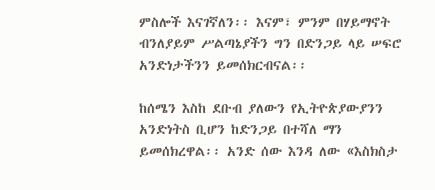ምስሎች እናገኛለን፡፡ እናም፣ ምንም በሃይማኖት ብንለያይም ሥልጣኔያችን ግን በድንጋይ ላይ ሠፍሮ አንድነታችንን ይመሰክርብናል፡፡

ከሰሜን እስከ ደቡብ ያለውን የኢትዮጵያውያንን አንድነትስ ቢሆን ከድንጋይ በተሻለ ማን ይመሰክረዋል፡፡ አንድ ሰው እንዳ ለው «እስክስታ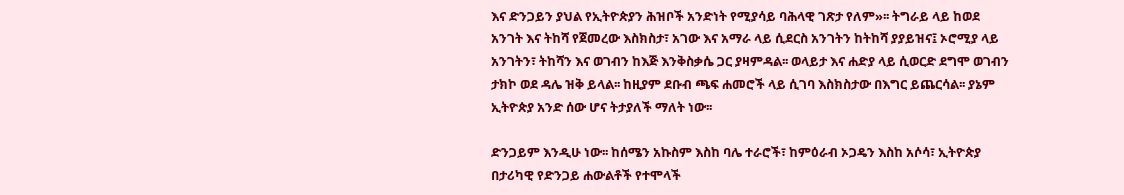እና ድንጋይን ያህል የኢትዮጵያን ሕዝቦች አንድነት የሚያሳይ ባሕላዊ ገጽታ የለም»፡፡ ትግራይ ላይ ከወደ አንገት እና ትከሻ የጀመረው እስክስታ፣ አገው እና አማራ ላይ ሲደርስ አንገትን ከትከሻ ያያይዝና፤ ኦሮሚያ ላይ አንገትን፣ ትከሻን እና ወገብን ከእጅ እንቅስቃሴ ጋር ያዛምዳል፡፡ ወላይታ እና ሐድያ ላይ ሲወርድ ደግሞ ወገብን ታክኮ ወደ ዳሌ ዝቅ ይላል፡፡ ከዚያም ደቡብ ጫፍ ሐመሮች ላይ ሲገባ እስክስታው በእግር ይጨርሳል፡፡ ያኔም ኢትዮጵያ አንድ ሰው ሆና ትታያለች ማለት ነው፡፡

ድንጋይም እንዲሁ ነው፡፡ ከሰሜን አኩስም እስከ ባሌ ተራሮች፣ ከምዕራብ ኦጋዴን እስከ አሶሳ፣ ኢትዮጵያ በታሪካዊ የድንጋይ ሐውልቶች የተሞላች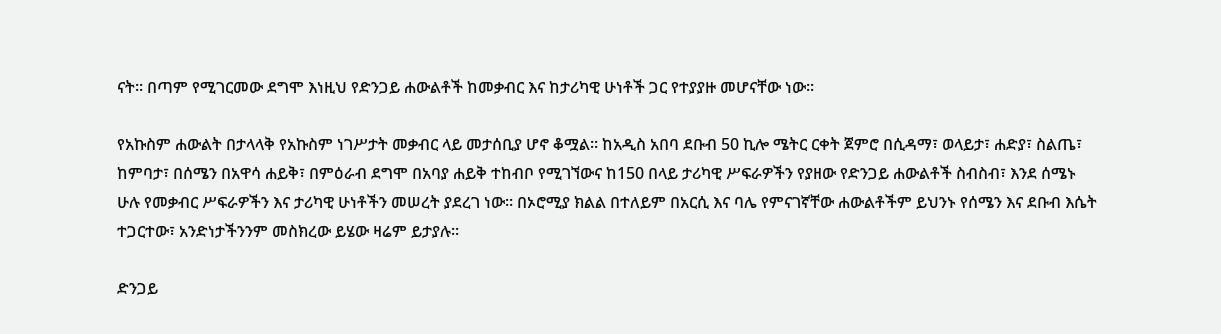ናት፡፡ በጣም የሚገርመው ደግሞ እነዚህ የድንጋይ ሐውልቶች ከመቃብር እና ከታሪካዊ ሁነቶች ጋር የተያያዙ መሆናቸው ነው፡፡

የአኩስም ሐውልት በታላላቅ የአኩስም ነገሥታት መቃብር ላይ መታሰቢያ ሆኖ ቆሟል፡፡ ከአዲስ አበባ ደቡብ 50 ኪሎ ሜትር ርቀት ጀምሮ በሲዳማ፣ ወላይታ፣ ሐድያ፣ ስልጤ፣ ከምባታ፣ በሰሜን በአዋሳ ሐይቅ፣ በምዕራብ ደግሞ በአባያ ሐይቅ ተከብቦ የሚገኘውና ከ150 በላይ ታሪካዊ ሥፍራዎችን የያዘው የድንጋይ ሐውልቶች ስብስብ፣ እንደ ሰሜኑ ሁሉ የመቃብር ሥፍራዎችን እና ታሪካዊ ሁነቶችን መሠረት ያደረገ ነው፡፡ በኦሮሚያ ክልል በተለይም በአርሲ እና ባሌ የምናገኛቸው ሐውልቶችም ይህንኑ የሰሜን እና ደቡብ እሴት ተጋርተው፣ አንድነታችንንም መስክረው ይሄው ዛሬም ይታያሉ፡፡

ድንጋይ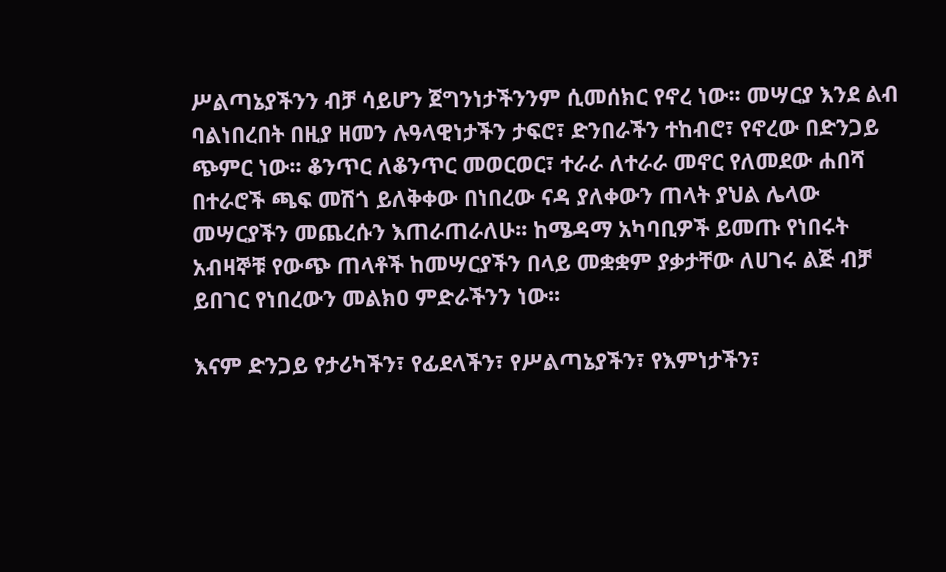ሥልጣኔያችንን ብቻ ሳይሆን ጀግንነታችንንም ሲመሰክር የኖረ ነው፡፡ መሣርያ እንደ ልብ ባልነበረበት በዚያ ዘመን ሉዓላዊነታችን ታፍሮ፣ ድንበራችን ተከብሮ፣ የኖረው በድንጋይ ጭምር ነው፡፡ ቆንጥር ለቆንጥር መወርወር፣ ተራራ ለተራራ መኖር የለመደው ሐበሻ በተራሮች ጫፍ መሽጎ ይለቅቀው በነበረው ናዳ ያለቀውን ጠላት ያህል ሌላው መሣርያችን መጨረሱን እጠራጠራለሁ፡፡ ከሜዳማ አካባቢዎች ይመጡ የነበሩት አብዛኞቹ የውጭ ጠላቶች ከመሣርያችን በላይ መቋቋም ያቃታቸው ለሀገሩ ልጅ ብቻ ይበገር የነበረውን መልክዐ ምድራችንን ነው፡፡

እናም ድንጋይ የታሪካችን፣ የፊደላችን፣ የሥልጣኔያችን፣ የእምነታችን፣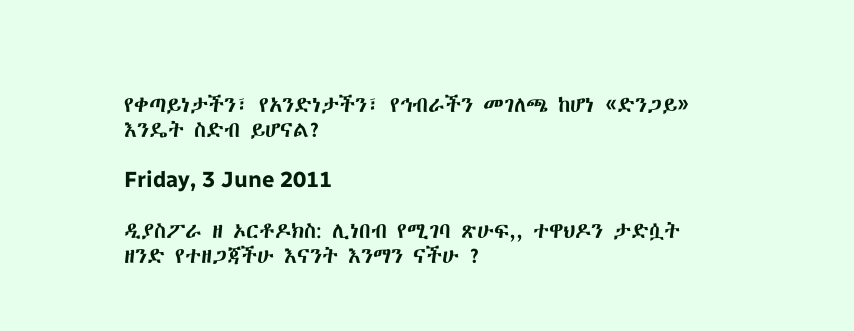የቀጣይነታችን፣ የአንድነታችን፣ የኅብራችን መገለጫ ከሆነ «ድንጋይ» እንዴት ስድብ ይሆናል?

Friday, 3 June 2011

ዲያስፖራ ዘ ኦርቶዶክስ: ሊነበብ የሚገባ ጽሁፍ,, ተዋህዶን ታድሷት ዘንድ የተዘጋጃችሁ እናንት እንማን ናችሁ ?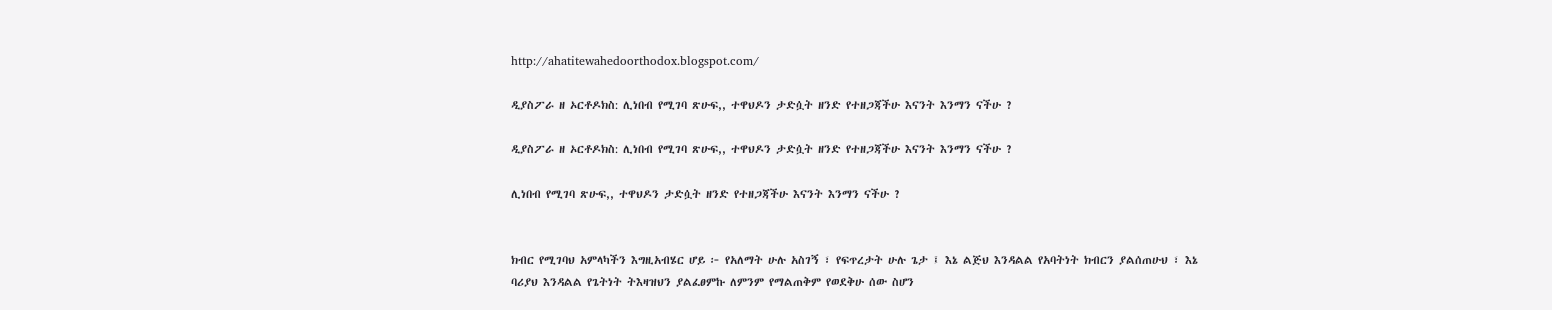http://ahatitewahedoorthodox.blogspot.com/

ዲያስፖራ ዘ ኦርቶዶክስ: ሊነበብ የሚገባ ጽሁፍ,, ተዋህዶን ታድሷት ዘንድ የተዘጋጃችሁ እናንት እንማን ናችሁ ?

ዲያስፖራ ዘ ኦርቶዶክስ: ሊነበብ የሚገባ ጽሁፍ,, ተዋህዶን ታድሷት ዘንድ የተዘጋጃችሁ እናንት እንማን ናችሁ ?

ሊነበብ የሚገባ ጽሁፍ,, ተዋህዶን ታድሷት ዘንድ የተዘጋጃችሁ እናንት እንማን ናችሁ ?


ክብር የሚገባህ አምላካችን እግዚአብሄር ሆይ ፦ የአለማት ሁሉ አስገኝ ፣ የፍጥረታት ሁሉ ጌታ ፤ እኔ ልጅህ እንዳልል የአባትነት ክብርን ያልሰጠሁህ ፣ እኔ ባሪያህ እንዳልል የጌትነት ትእዛዝህን ያልፈፀምኩ ለምንም የማልጠቅም የወደቅሁ ሰው ስሆን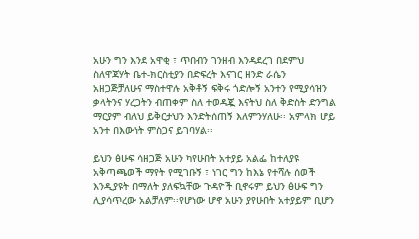አሁን ግን እንደ አዋቂ ፣ ጥበብን ገንዘብ እንዳደረገ በደምህ ስለዋጃሃት ቤተ-ክርስቲያን በድፍረት እናገር ዘንድ ራሴን አዘጋጅቻለሁና ማስተዋሉ አቅቶኝ ፍቅሩ ጎድሎኝ አንተን የሚያሳዝን ቃላትንና ሃረጋትን ብጠቀም ስለ ተወዳጇ እናትህ ስለ ቅድስት ድንግል ማርያም ብለህ ይቅርታህን እንድትሰጠኝ እለምንሃለሁ፡፡ አምላክ ሆይ አንተ በእውነት ምስጋና ይገባሃል፡፡

ይህን ፅሁፍ ሳዘጋጅ አሁን ካየሁበት አተያይ አልፌ ከተለያዩ አቅጣጫወች ማየት የሚገቡኝ ፣ ነገር ግን ከእኔ የተሻሉ ሰወች እንዲያዩት በማለት ያለፍኳቸው ጉዳዮች ቢኖሩም ይህን ፅሁፍ ግን ሊያሳጥረው አልቻለም፡፡የሆነው ሆኖ አሁን ያየሁበት አተያይም ቢሆን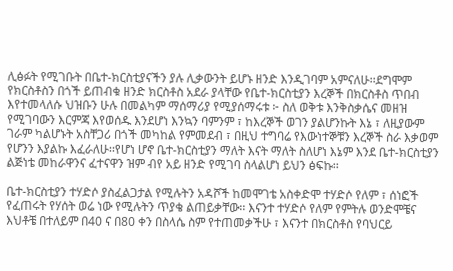ሊፅፉት የሚገቡት በቤተ-ክርስቲያናችን ያሉ ሊቃውንት ይሆኑ ዘንድ እንዲገባም አምናለሁ፡፡ደግሞም የክርስቶስን በጎች ይጠብቁ ዘንድ ክርስቶስ አደራ ያላቸው የቤተ-ክርስቲያን እረኞች በክርስቶስ ጥበብ እየተመላለሱ ህዝቡን ሁሉ በመልካም ማሰማሪያ የሚያሰማሩቱ ፦ ስለ ወቅቱ እንቅስቃሴና መዘዝ የሚገባውን እርምጃ እየወሰዱ እንደሆነ እንኳን ባምንም ፣ ከእረኞች ወገን ያልሆንኩት እኔ ፣ ለዚያውም ገራም ካልሆኑት አስቸጋሪ በጎች መካከል የምመደብ ፣ በዚህ ተግባሬ የእውነተኞቹን እረኞች ስራ እቃወም የሆንን እያልኩ እፈራለሁ፡፡የሆነ ሆኖ ቤተ-ክርስቲያን ማለት እናት ማለት ስለሆነ እኔም እንደ ቤተ-ክርስቲያን ልጅነቴ መከራዋንና ፈተናዋን ዝም ብየ አይ ዘንድ የሚገባ ስላልሆነ ይህን ፅፍኩ፡፡

ቤተ-ክርስቲያን ተሃድሶ ያስፈልጋታል የሚሉትን አዳሾች ከመሞገቴ አስቀድሞ ተሃድሶ የለም ፣ ሰነፎች የፈጠሩት የሃሰት ወሬ ነው የሚሉትን ጥያቄ ልጠይቃቸው፡፡ እናንተ ተሃድሶ የለም የምትሉ ወንድሞቼና እህቶቼ በተለይም በ40 ና በ80 ቀን በስላሴ ስም የተጠመቃችሁ ፣ እናንተ በክርስቶስ የባህርይ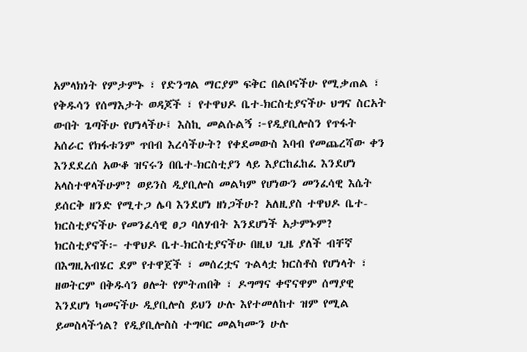አምላክነት የምታምኑ ፣ የድንግል ማርያም ፍቅር በልቦናችሁ የሚቃጠል ፣ የቅዱሳን የሰማእታት ወዳጆች ፣ የተዋህዶ ቤተ-ክርስቲያናችሁ ህግና ስርአት ውበት ጌጣችሁ የሆነላችሁ፤ እስኪ መልሱልኝ ፦የዲያቢሎስን የጥፋት አሰራር የክፋቱንም ጥበብ እረሳችሁት? የቀደመውስ እባብ የመጨረሻው ቀን እንደደረሰ አውቆ ዝናሩን በቤተ-ክርስቲያን ላይ እያርከፈከፈ እንደሆነ አላስተዋላችሁም? ወይንስ ዲያቢሎስ መልካም የሆነውን መንፈሳዊ እሴት ይሰርቅ ዘንድ የሚተጋ ሌባ እንደሆነ ዘነጋችሁ? አለዚያስ ተዋህዶ ቤተ-ክርስቲያናችሁ የመንፈሳዊ ፀጋ ባለሃብት እንደሆነች አታምኑም? ክርስቲያኖች፦ ተዋህዶ ቤተ-ክርስቲያናችሁ በዚህ ጊዜ ያለች ብቸኛ በእግዚአብሄር ደም የተዋጀች ፣ መሰረቷና ጉልላቷ ክርስቶስ የሆነላት ፣ ዘወትርም በቅዱሳን ፀሎት የምትጠበቅ ፣ ዶግማና ቀኖናዋም ሰማያዊ እንደሆነ ካመናችሁ ዲያቢሎስ ይህን ሁሉ እየተመለከተ ዝም የሚል ይመስላችኅል? የዲያቢሎስስ ተግባር መልካሙን ሁሉ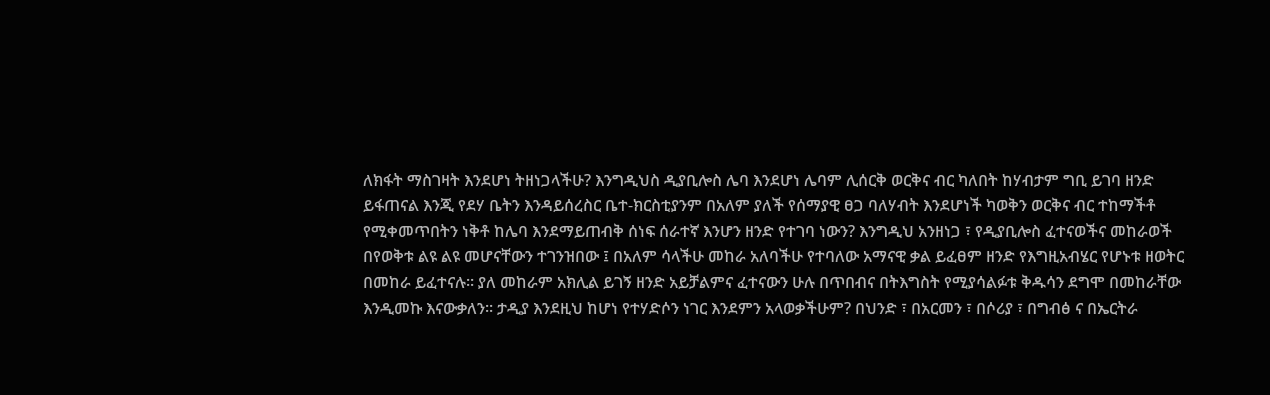ለክፋት ማስገዛት እንደሆነ ትዘነጋላችሁ? እንግዲህስ ዲያቢሎስ ሌባ እንደሆነ ሌባም ሊሰርቅ ወርቅና ብር ካለበት ከሃብታም ግቢ ይገባ ዘንድ ይፋጠናል እንጂ የደሃ ቤትን እንዳይሰረስር ቤተ-ክርስቲያንም በአለም ያለች የሰማያዊ ፀጋ ባለሃብት እንደሆነች ካወቅን ወርቅና ብር ተከማችቶ የሚቀመጥበትን ነቅቶ ከሌባ እንደማይጠብቅ ሰነፍ ሰራተኛ እንሆን ዘንድ የተገባ ነውን? እንግዲህ አንዘነጋ ፣ የዲያቢሎስ ፈተናወችና መከራወች በየወቅቱ ልዩ ልዩ መሆናቸውን ተገንዝበው ፤ በአለም ሳላችሁ መከራ አለባችሁ የተባለው አማናዊ ቃል ይፈፀም ዘንድ የእግዚአብሄር የሆኑቱ ዘወትር በመከራ ይፈተናሉ፡፡ ያለ መከራም አክሊል ይገኝ ዘንድ አይቻልምና ፈተናውን ሁሉ በጥበብና በትእግስት የሚያሳልፉቱ ቅዱሳን ደግሞ በመከራቸው እንዲመኩ እናውቃለን፡፡ ታዲያ እንደዚህ ከሆነ የተሃድሶን ነገር እንደምን አላወቃችሁም? በህንድ ፣ በአርመን ፣ በሶሪያ ፣ በግብፅ ና በኤርትራ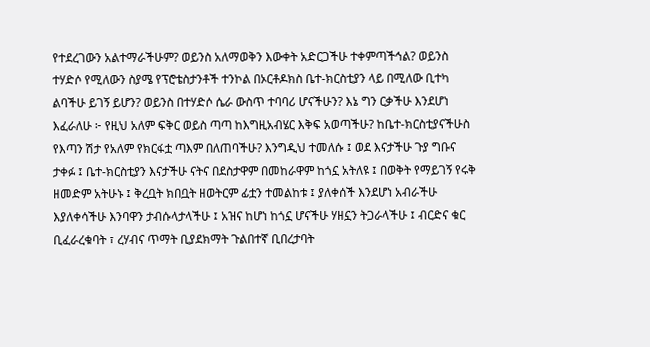የተደረገውን አልተማራችሁም? ወይንስ አለማወቅን እውቀት አድርጋችሁ ተቀምጣችኅል? ወይንስ ተሃድሶ የሚለውን ስያሜ የፕሮቴስታንቶች ተንኮል በኦርቶዶክስ ቤተ-ክርስቲያን ላይ በሚለው ቢተካ ልባችሁ ይገኝ ይሆን? ወይንስ በተሃድሶ ሴራ ውስጥ ተባባሪ ሆናችሁን? እኔ ግን ርቃችሁ እንደሆነ እፈራለሁ ፦ የዚህ አለም ፍቅር ወይስ ጣጣ ከእግዚአብሄር እቅፍ አወጣችሁ? ከቤተ-ክርስቲያናችሁስ የእጣን ሽታ የአለም የክርፋቷ ጣእም በለጠባችሁ? እንግዲህ ተመለሱ ፤ ወደ እናታችሁ ጉያ ግቡና ታቀፉ ፤ ቤተ-ክርስቲያን እናታችሁ ናትና በደስታዋም በመከራዋም ከጎኗ አትለዩ ፤ በወቅት የማይገኝ የሩቅ ዘመድም አትሁኑ ፤ ቅረቧት ክበቧት ዘወትርም ፊቷን ተመልከቱ ፤ ያለቀሰች እንደሆነ አብራችሁ እያለቀሳችሁ እንባዋን ታብሱላታላችሁ ፤ አዝና ከሆነ ከጎኗ ሆናችሁ ሃዘኗን ትጋራላችሁ ፤ ብርድና ቁር ቢፈራረቁባት ፣ ረሃብና ጥማት ቢያደክማት ጉልበተኛ ቢበረታባት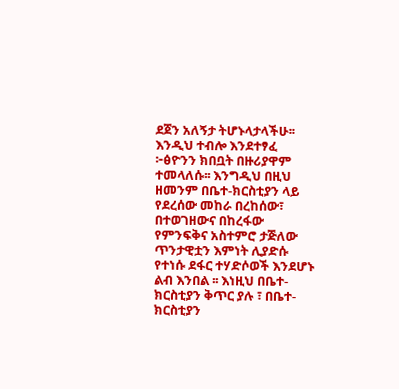ደጀን አለኝታ ትሆኑላታላችሁ፡፡ እንዲህ ተብሎ እንደተፃፈ ፦ፅዮንን ክበቧት በዙሪያዋም ተመላለሱ፡፡ እንግዲህ በዚህ ዘመንም በቤተ-ክርስቲያን ላይ የደረሰው መከራ በረከሰው፣ በተወገዘውና በከረፋው የምንፍቅና አስተምሮ ታጅለው ጥንታዊቷን እምነት ሊያድሱ የተነሱ ደፋር ተሃድሶወች እንደሆኑ ልብ እንበል ፡፡ እነዚህ በቤተ-ክርስቲያን ቅጥር ያሉ ፣ በቤተ-ክርስቲያን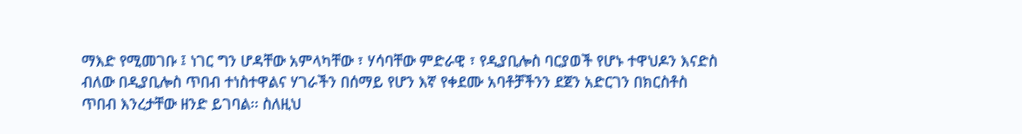ማእድ የሚመገቡ ፤ ነገር ግን ሆዳቸው አምላካቸው ፣ ሃሳባቸው ምድራዊ ፣ የዲያቢሎስ ባርያወች የሆኑ ተዋህዶን እናድስ ብለው በዲያቢሎስ ጥበብ ተነስተዋልና ሃገራችን በሰማይ የሆን እኛ የቀደሙ አባቶቻችንን ደጀን አድርገን በክርስቶስ ጥበብ እንረታቸው ዘንድ ይገባል፡፡ ስለዚህ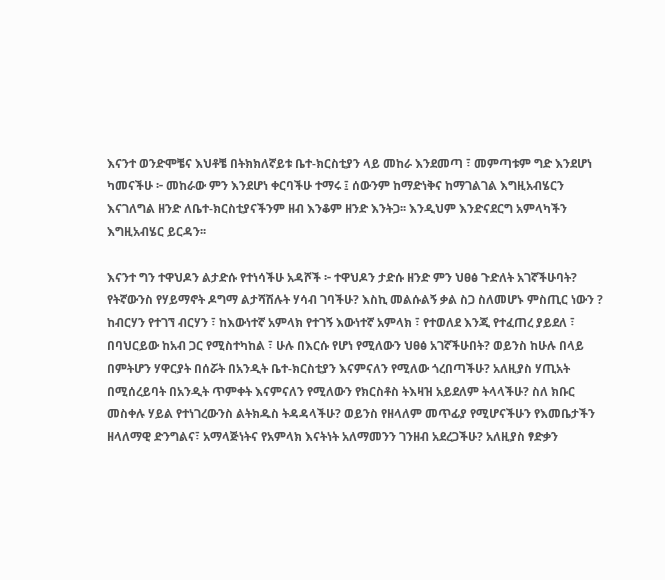እናንተ ወንድሞቼና እህቶቼ በትክክለኛይቱ ቤተ-ክርስቲያን ላይ መከራ እንደመጣ ፣ መምጣቱም ግድ እንደሆነ ካመናችሁ ፦ መከራው ምን እንደሆነ ቀርባችሁ ተማሩ ፤ ሰውንም ከማድነቅና ከማገልገል እግዚአብሄርን እናገለግል ዘንድ ለቤተ-ክርስቲያናችንም ዘብ እንቆም ዘንድ እንትጋ፡፡ እንዲህም እንድናደርግ አምላካችን እግዚአብሄር ይርዳን፡፡

እናንተ ግን ተዋህዶን ልታድሱ የተነሳችሁ አዳሾች ፦ ተዋህዶን ታድሱ ዘንድ ምን ህፀፅ ጉድለት አገኛችሁባት? የትኛውንስ የሃይማኖት ዶግማ ልታሻሽሉት ሃሳብ ገባችሁ? እስኪ መልሱልኝ ቃል ስጋ ስለመሆኑ ምስጢር ነውን ? ከብርሃን የተገኘ ብርሃን ፣ ከእውነተኛ አምላክ የተገኝ እውነተኛ አምላክ ፣ የተወለደ እንጂ የተፈጠረ ያይደለ ፣ በባህርይው ከአብ ጋር የሚስተካከል ፣ ሁሉ በእርሱ የሆነ የሚለውን ህፀፅ አገኛችሁበት? ወይንስ ከሁሉ በላይ በምትሆን ሃዋርያት በሰሯት በአንዲት ቤተ-ክርስቲያን እናምናለን የሚለው ጎረበጣችሁ? አለዚያስ ሃጢአት በሚሰረይባት በአንዲት ጥምቀት እናምናለን የሚለውን የክርስቶስ ትእዛዝ አይደለም ትላላችሁ? ስለ ክቡር መስቀሉ ሃይል የተነገረውንስ ልትክዱስ ትዳዳላችሁ? ወይንስ የዘላለም መጥፊያ የሚሆናችሁን የእመቤታችን ዘላለማዊ ድንግልና፣ አማላጅነትና የአምላክ እናትነት አለማመንን ገንዘብ አደረጋችሁ? አለዚያስ ፃድቃን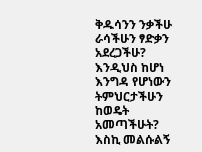ቅዱሳንን ንቃችሁ ራሳችሁን ፃድቃን አደረጋችሁ? እንዲህስ ከሆነ እንግዳ የሆነውን ትምህርታችሁን ከወዴት አመጣችሁት? እስኪ መልሱልኝ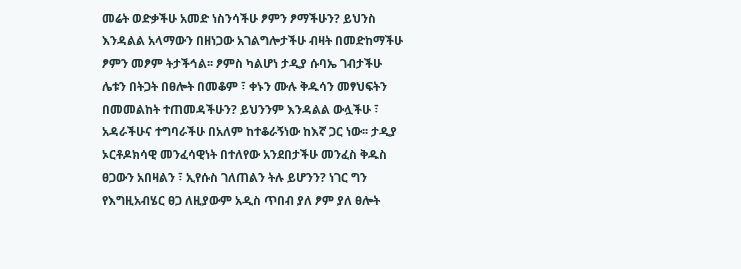መሬት ወድቃችሁ አመድ ነስንሳችሁ ፆምን ፆማችሁን? ይህንስ እንዳልል አላማውን በዘነጋው አገልግሎታችሁ ብዛት በመድከማችሁ ፆምን መፆም ትታችኅል፡፡ ፆምስ ካልሆነ ታዲያ ሱባኤ ገብታችሁ ሌቱን በትጋት በፀሎት በመቆም ፣ ቀኑን ሙሉ ቅዱሳን መፃህፍትን በመመልከት ተጠመዳችሁን? ይህንንም እንዳልል ውሏችሁ ፣ አዳራችሁና ተግባራችሁ በአለም ከተቆራኝነው ከእኛ ጋር ነው፡፡ ታዲያ ኦርቶዶክሳዊ መንፈሳዊነት በተለየው አንደበታችሁ መንፈስ ቅዱስ ፀጋውን አበዛልን ፣ ኢየሱስ ገለጠልን ትሉ ይሆንን? ነገር ግን የእግዚአብሄር ፀጋ ለዚያውም አዲስ ጥበብ ያለ ፆም ያለ ፀሎት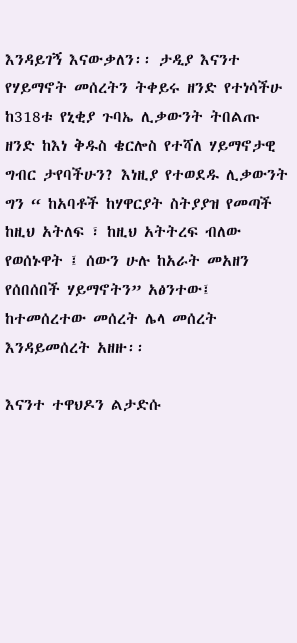እንዳይገኝ እናውቃለን፡፡ ታዲያ እናንተ የሃይማኖት መሰረትን ትቀይሩ ዘንድ የተነሳችሁ ከ318ቱ የኒቂያ ጉባኤ ሊቃውንት ትበልጡ ዘንድ ከእነ ቅዱስ ቄርሎስ የተሻለ ሃይማኖታዊ ግብር ታየባችሁን? እነዚያ የተወደዱ ሊቃውንት ግን “ ከአባቶች ከሃዋርያት ስትያያዝ የመጣች ከዚህ አትለፍ ፣ ከዚህ አትትረፍ ብለው የወሰኑዋት ፤ ሰውን ሁሉ ከአራት መአዘን የሰበሰበች ሃይማኖትን” አፅንተው፤ ከተመሰረተው መሰረት ሌላ መሰረት እንዳይመሰረት አዘዙ፡፡

እናንተ ተዋህዶን ልታድሱ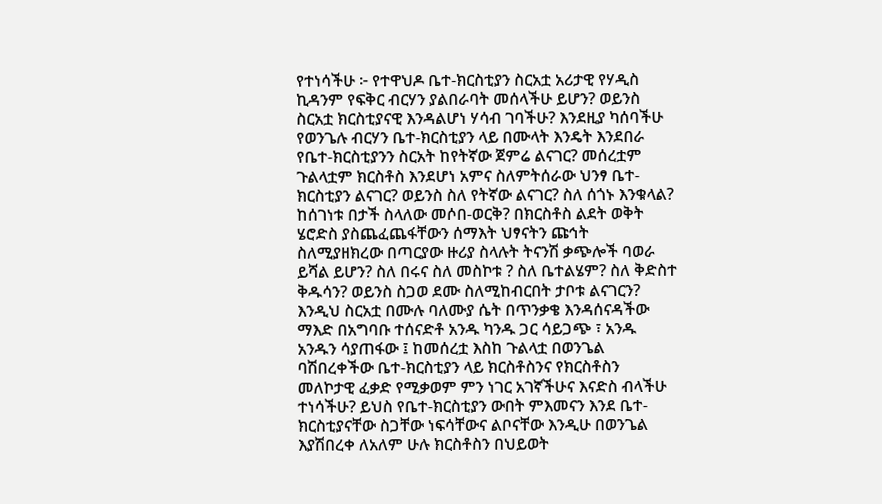የተነሳችሁ ፦ የተዋህዶ ቤተ-ክርስቲያን ስርአቷ አሪታዊ የሃዲስ ኪዳንም የፍቅር ብርሃን ያልበራባት መሰላችሁ ይሆን? ወይንስ ስርአቷ ክርስቲያናዊ እንዳልሆነ ሃሳብ ገባችሁ? እንደዚያ ካሰባችሁ የወንጌሉ ብርሃን ቤተ-ክርስቲያን ላይ በሙላት እንዴት እንደበራ የቤተ-ክርስቲያንን ስርአት ከየትኛው ጀምሬ ልናገር? መሰረቷም ጉልላቷም ክርስቶስ እንደሆነ አምና ስለምትሰራው ህንፃ ቤተ-ክርስቲያን ልናገር? ወይንስ ስለ የትኛው ልናገር? ስለ ሰጎኑ እንቁላል? ከሰገነቱ በታች ስላለው መሶበ-ወርቅ? በክርስቶስ ልደት ወቅት ሄሮድስ ያስጨፈጨፋቸውን ሰማእት ህፃናትን ጩኅት ስለሚያዘክረው በጣርያው ዙሪያ ስላሉት ትናንሽ ቃጭሎች ባወራ ይሻል ይሆን? ስለ በሩና ስለ መስኮቱ ? ስለ ቤተልሄም? ስለ ቅድስተ ቅዱሳን? ወይንስ ስጋወ ደሙ ስለሚከብርበት ታቦቱ ልናገርን? እንዲህ ስርአቷ በሙሉ ባለሙያ ሴት በጥንቃቄ እንዳሰናዳችው ማእድ በአግባቡ ተሰናድቶ አንዱ ካንዱ ጋር ሳይጋጭ ፣ አንዱ አንዱን ሳያጠፋው ፤ ከመሰረቷ እስከ ጉልላቷ በወንጌል ባሽበረቀችው ቤተ-ክርስቲያን ላይ ክርስቶስንና የክርስቶስን መለኮታዊ ፈቃድ የሚቃወም ምን ነገር አገኛችሁና እናድስ ብላችሁ ተነሳችሁ? ይህስ የቤተ-ክርስቲያን ውበት ምእመናን እንደ ቤተ-ክርስቲያናቸው ስጋቸው ነፍሳቸውና ልቦናቸው እንዲሁ በወንጌል እያሽበረቀ ለአለም ሁሉ ክርስቶስን በህይወት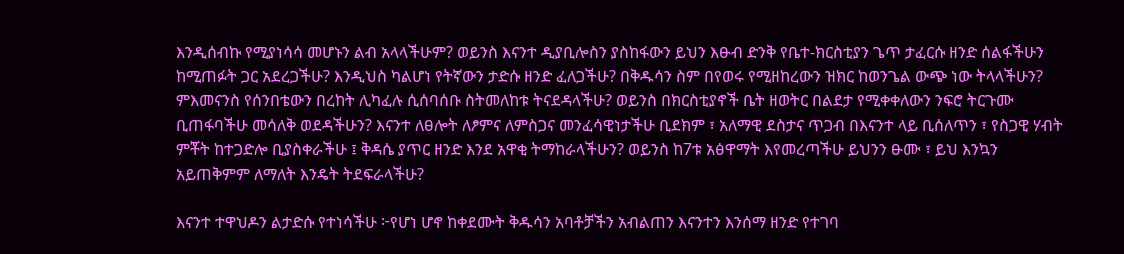እንዲሰብኩ የሚያነሳሳ መሆኑን ልብ አላላችሁም? ወይንስ እናንተ ዲያቢሎስን ያስከፋውን ይህን እፁብ ድንቅ የቤተ-ክርስቲያን ጌጥ ታፈርሱ ዘንድ ሰልፋችሁን ከሚጠፉት ጋር አደረጋችሁ? እንዲህስ ካልሆነ የትኛውን ታድሱ ዘንድ ፈለጋችሁ? በቅዱሳን ስም በየወሩ የሚዘከረውን ዝክር ከወንጌል ውጭ ነው ትላላችሁን? ምእመናንስ የሰንበቴውን በረከት ሊካፈሉ ሲሰባሰቡ ስትመለከቱ ትናደዳላችሁ? ወይንስ በክርስቲያኖች ቤት ዘወትር በልደታ የሚቀቀለውን ንፍሮ ትርጉሙ ቢጠፋባችሁ መሳለቅ ወደዳችሁን? እናንተ ለፀሎት ለፆምና ለምስጋና መንፈሳዊነታችሁ ቢደክም ፣ አለማዊ ደስታና ጥጋብ በእናንተ ላይ ቢሰለጥን ፣ የስጋዊ ሃብት ምቾት ከተጋድሎ ቢያስቀራችሁ ፤ ቅዳሴ ያጥር ዘንድ እንደ አዋቂ ትማከራላችሁን? ወይንስ ከ7ቱ አፅዋማት እየመረጣችሁ ይህንን ፁሙ ፣ ይህ እንኳን አይጠቅምም ለማለት እንዴት ትደፍራላችሁ?

እናንተ ተዋህዶን ልታድሱ የተነሳችሁ ፦የሆነ ሆኖ ከቀደሙት ቅዱሳን አባቶቻችን አብልጠን እናንተን እንሰማ ዘንድ የተገባ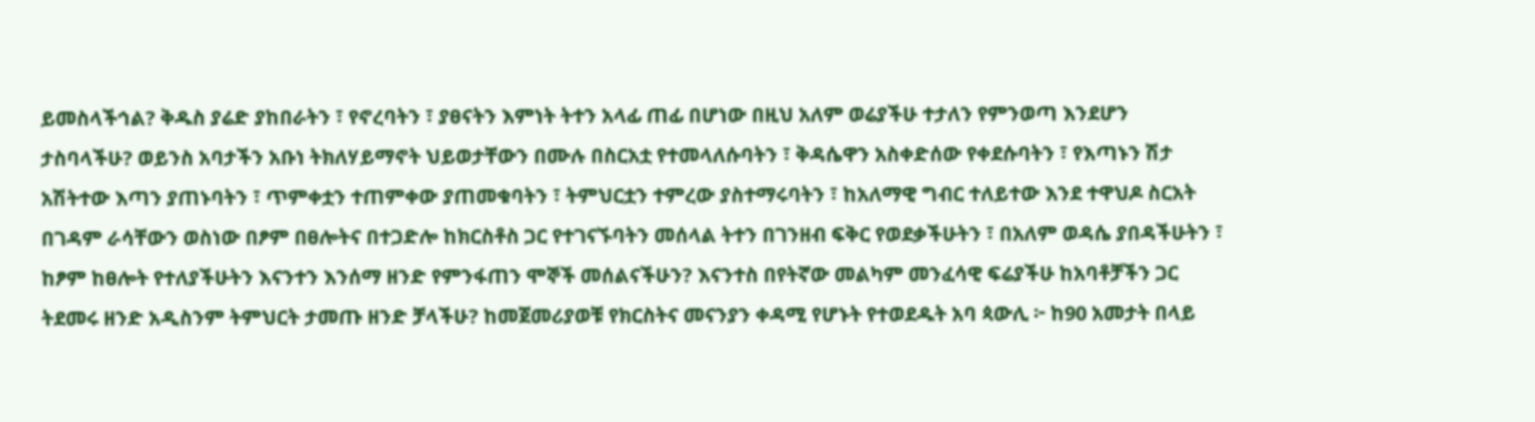ይመስላችኅል? ቅዱስ ያሬድ ያከበራትን ፣ የኖረባትን ፣ ያፀናትን እምነት ትተን አላፊ ጠፊ በሆነው በዚህ አለም ወሬያችሁ ተታለን የምንወጣ እንደሆን ታስባላችሁ? ወይንስ አባታችን አቡነ ትክለሃይማኖት ህይወታቸውን በሙሉ በስርአቷ የተመላለሱባትን ፣ ቅዳሴዋን አስቀድሰው የቀደሱባትን ፣ የእጣኑን ሽታ አሽትተው እጣን ያጠኑባትን ፣ ጥምቀቷን ተጠምቀው ያጠመቁባትን ፣ ትምህርቷን ተምረው ያስተማሩባትን ፣ ከአለማዊ ግብር ተለይተው እንደ ተዋህዶ ስርአት በገዳም ራሳቸውን ወስነው በፆም በፀሎትና በተጋድሎ ከክርስቶስ ጋር የተገናኙባትን መሰላል ትተን በገንዘብ ፍቅር የወደቃችሁትን ፣ በአለም ወዳሴ ያበዳችሁትን ፣ ከፆም ከፀሎት የተለያችሁትን እናንተን እንሰማ ዘንድ የምንፋጠን ሞኞች መሰልናችሁን? እናንተስ በየትኛው መልካም መንፈሳዊ ፍሬያችሁ ከአባቶቻችን ጋር ትደመሩ ዘንድ አዲስንም ትምህርት ታመጡ ዘንድ ቻላችሁ? ከመጀመሪያወቹ የክርስትና መናንያን ቀዳሚ የሆኑት የተወደዱት አባ ጳውሊ ፦ ከ90 አመታት በላይ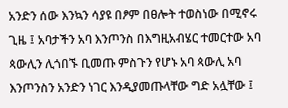አንድን ሰው እንኳን ሳያዩ በፆም በፀሎት ተወስነው በሚኖሩ ጊዜ ፤ አባታችን አባ እንጦንስ በእግዚአብሄር ተመርተው አባ ጳውሊን ሊጎበኙ ቢመጡ ምስጉን የሆኑ አባ ጳውሊ አባ እንጦንስን አንድን ነገር እንዲያመጡላቸው ግድ አሏቸው ፤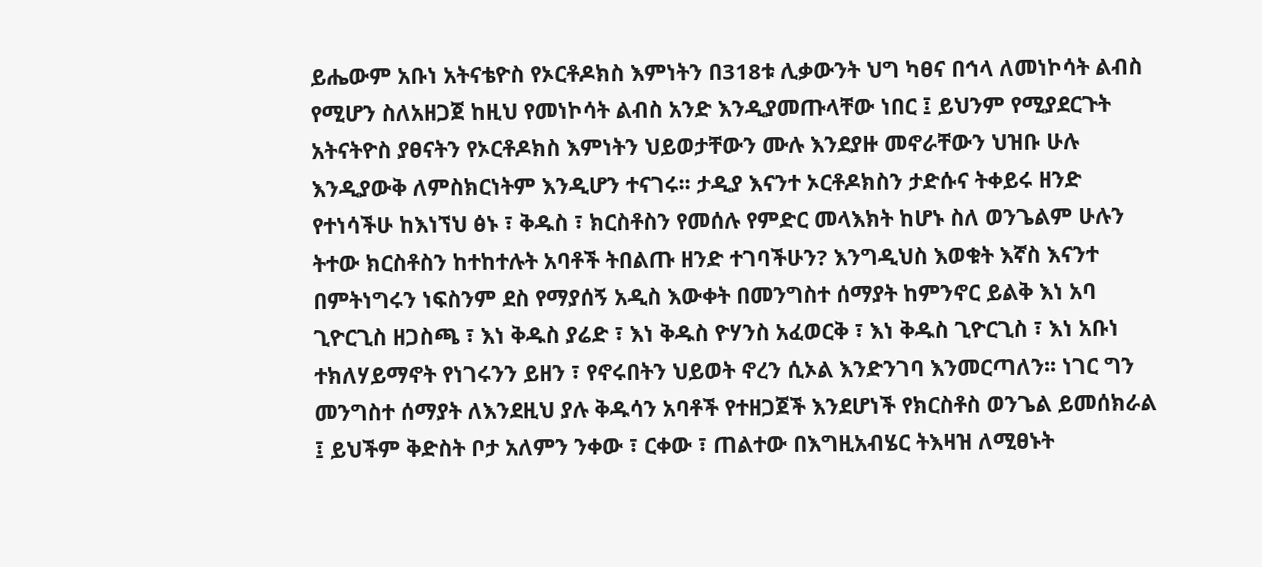ይሔውም አቡነ አትናቴዮስ የኦርቶዶክስ እምነትን በ318ቱ ሊቃውንት ህግ ካፀና በኅላ ለመነኮሳት ልብስ የሚሆን ስለአዘጋጀ ከዚህ የመነኮሳት ልብስ አንድ እንዲያመጡላቸው ነበር ፤ ይህንም የሚያደርጉት አትናትዮስ ያፀናትን የኦርቶዶክስ እምነትን ህይወታቸውን ሙሉ እንደያዙ መኖራቸውን ህዝቡ ሁሉ እንዲያውቅ ለምስክርነትም እንዲሆን ተናገሩ፡፡ ታዲያ እናንተ ኦርቶዶክስን ታድሱና ትቀይሩ ዘንድ የተነሳችሁ ከእነኘህ ፅኑ ፣ ቅዱስ ፣ ክርስቶስን የመሰሉ የምድር መላእክት ከሆኑ ስለ ወንጌልም ሁሉን ትተው ክርስቶስን ከተከተሉት አባቶች ትበልጡ ዘንድ ተገባችሁን? እንግዲህስ እወቁት እኛስ እናንተ በምትነግሩን ነፍስንም ደስ የማያሰኝ አዲስ እውቀት በመንግስተ ሰማያት ከምንኖር ይልቅ እነ አባ ጊዮርጊስ ዘጋስጫ ፣ እነ ቅዱስ ያሬድ ፣ እነ ቅዱስ ዮሃንስ አፈወርቅ ፣ እነ ቅዱስ ጊዮርጊስ ፣ እነ አቡነ ተክለሃይማኖት የነገሩንን ይዘን ፣ የኖሩበትን ህይወት ኖረን ሲኦል እንድንገባ እንመርጣለን፡፡ ነገር ግን መንግስተ ሰማያት ለእንደዚህ ያሉ ቅዱሳን አባቶች የተዘጋጀች እንደሆነች የክርስቶስ ወንጌል ይመሰክራል ፤ ይህችም ቅድስት ቦታ አለምን ንቀው ፣ ርቀው ፣ ጠልተው በእግዚአብሄር ትእዛዝ ለሚፀኑት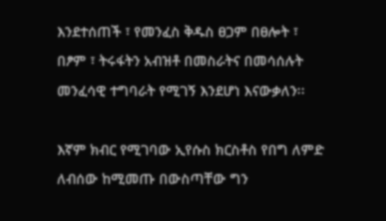እንደተሰጠች ፣ የመንፈስ ቅዱስ ፀጋም በፀሎት ፣ በፆም ፣ ትሩፋትን አብዝቶ በመስራትና በመሳሰሉት መንፈሳዊ ተግባራት የሚገኝ እንደሆነ እናውቃለን፡፡

እኛም ክብር የሚገባው ኢየሱስ ክርስቶስ የበግ ለምድ ለብሰው ከሚመጡ በውስጣቸው ግን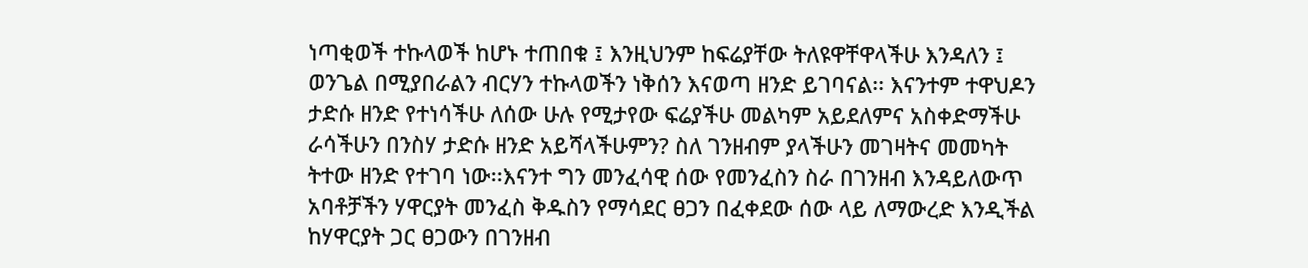ነጣቂወች ተኩላወች ከሆኑ ተጠበቁ ፤ እንዚህንም ከፍሬያቸው ትለዩዋቸዋላችሁ እንዳለን ፤ ወንጌል በሚያበራልን ብርሃን ተኩላወችን ነቅሰን እናወጣ ዘንድ ይገባናል፡፡ እናንተም ተዋህዶን ታድሱ ዘንድ የተነሳችሁ ለሰው ሁሉ የሚታየው ፍሬያችሁ መልካም አይደለምና አስቀድማችሁ ራሳችሁን በንስሃ ታድሱ ዘንድ አይሻላችሁምን? ስለ ገንዘብም ያላችሁን መገዛትና መመካት ትተው ዘንድ የተገባ ነው፡፡እናንተ ግን መንፈሳዊ ሰው የመንፈስን ስራ በገንዘብ እንዳይለውጥ አባቶቻችን ሃዋርያት መንፈስ ቅዱስን የማሳደር ፀጋን በፈቀደው ሰው ላይ ለማውረድ እንዲችል ከሃዋርያት ጋር ፀጋውን በገንዘብ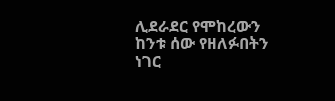ሊደራደር የሞከረውን ከንቱ ሰው የዘለፉበትን ነገር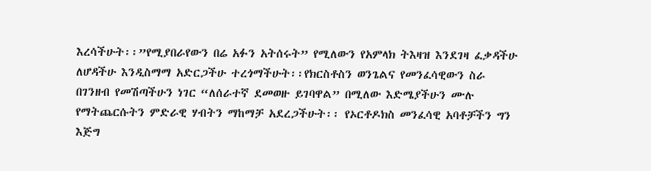እረሳችሁት፡፡”የሚያበራየውን በሬ አፉን አትሰሩት” የሚለውን የአምላክ ትእዛዝ እንደገዛ ፈቃዳችሁ ለሆዳችሁ እንዲስማማ አድርጋችሁ ተረጎማችሁት፡፡የክርስቶስን ወንጌልና የመንፈሳዊውን ስራ በገንዘብ የመሽጣችሁን ነገር “ለሰራተኛ ደመወዙ ይገባዋል” በሚለው እድሜያችሁን ሙሉ የማትጨርሱትን ምድራዊ ሃብትን ማከማቻ አደረጋችሁት፡፡ የኦርቶዶክስ መንፈሳዊ አባቶቻችን ግን እጅግ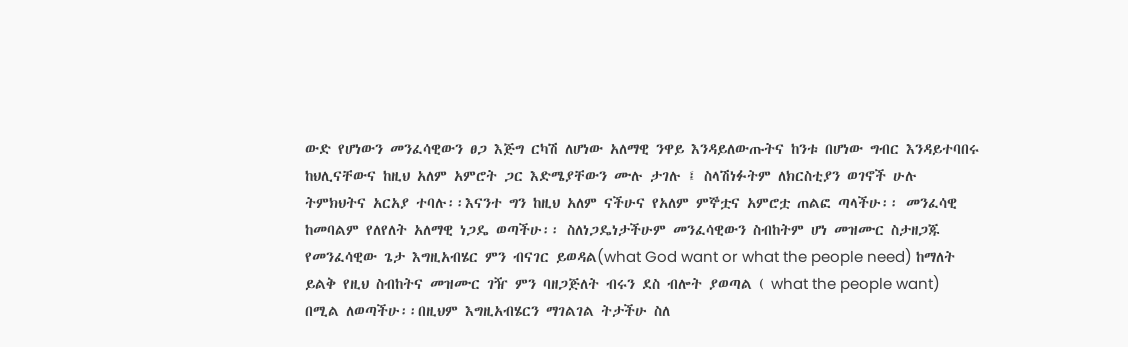ውድ የሆነውን መንፈሳዊውን ፀጋ እጅግ ርካሽ ለሆነው አለማዊ ንዋይ እንዳይለውጡትና ከንቱ በሆነው ግብር እንዳይተባበሩ ከህሊናቸውና ከዚህ አለም አምሮት ጋር እድሜያቸውን ሙሉ ታገሉ ፤ ስላሽነፉትም ለክርስቲያን ወገኖች ሁሉ ትምክህትና አርአያ ተባሉ፡፡እናንተ ግን ከዚህ አለም ናችሁና የአለም ምኞቷና አምሮቷ ጠልፎ ጣላችሁ፡፡ መንፈሳዊ ከመባልም የለየለት አለማዊ ነጋዴ ወጣችሁ፡፡ ስለነጋዴነታችሁም መንፈሳዊውን ስብከትም ሆነ መዝሙር ስታዘጋጁ የመንፈሳዊው ጌታ እግዚአብሄር ምን ብናገር ይወዳል(what God want or what the people need) ከማለት ይልቅ የዚህ ስብከትና መዝሙር ገዥ ምን ባዘጋጅለት ብሩን ደስ ብሎት ያወጣል ( what the people want) በሚል ለወጣችሁ፡፡በዚህም እግዚአብሄርን ማገልገል ትታችሁ ስለ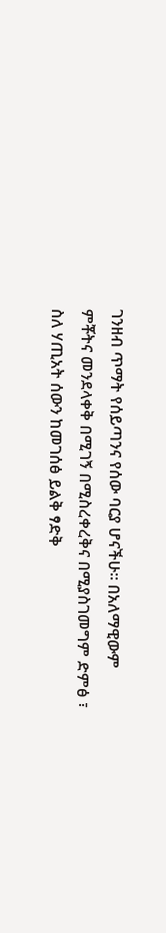ገንዘብ ጥማት የሰይጣንና የሰው ባርያ ሆናችሁ፡፡ በአለማዊውም ምቾትና መንደላቀቅ በሚገኝ በሚስረቀረቅና በሚያስገመግም ድምፅ ፣ ስለ ሃጢአት ሰውን ከመገሰፅ ይልቅ ፃድቅ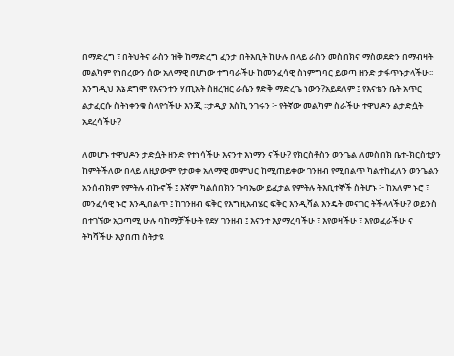በማድረግ ፣ በትህትና ራስን ዝቅ ከማድረግ ፈንታ በትእቢት ከሁሉ በላይ ራስን መስበክና ማስወደድን በማብዛት መልካም የነበረውን ሰው አለማዊ በሆነው ተግባራችሁ ከመንፈሳዊ ስነምግባር ይወጣ ዘንድ ታፋጥኑታላችሁ፡፡እንግዲህ እኔ ደግሞ የእናንተን ሃጢአት ስዘረዝር ራሴን ፃድቅ ማድረጌ ነውን?አይደለም ፤ የእናቴን ቤት አጥር ልታፈርሱ ስትነቀንቁ ስላየኅችሁ እንጂ ፡፡ታዲያ እስኪ ንገሩን ፦ የትኛው መልካም ስራችሁ ተዋህዶን ልታድሷት አደረሳችሁ?

ለመሆኑ ተዋህዶን ታድሷት ዘንድ የተነሳችሁ እናንተ እነማን ናችሁ? የክርስቶስን ወንጌል ለመስበክ ቤተ-ክርስቲያን ከምትችለው በላይ ለዚያውም የታወቀ አለማዊ መምህር ከሚጠይቀው ገንዘብ የሚበልጥ ካልተከፈለን ወንጌልን አንሰብክም የምትሉ ብኩኖች ፤ እኛም ካልሰበክን ጉባኤው ይፈታል የምትሉ ትእቢተኞች ስትሆኑ ፦ ከአለም ኑሮ ፣ መንፈሳዊ ኑሮ እንዲበልጥ ፤ ከገንዘብ ፍቅር የእግዚአብሄር ፍቅር እንዲሻል እንዴት መናገር ትችላላችሁ? ወይንስ በተገኘው አጋጣሚ ሁሉ ባከማቻችሁት የደሃ ገንዘብ ፤ እናንተ እያማረባችሁ ፣ እየወዛችሁ ፣ እየወፈራችሁ ና ትካሻችሁ እያበጠ ስትታዩ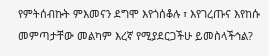የምትሰብኩት ምእመናን ደግሞ እየጎሰቆሉ ፣ እየገረጡና እየከሱ መምጣታቸው መልካም እረኛ የሚያደርጋችሁ ይመስላችኅል?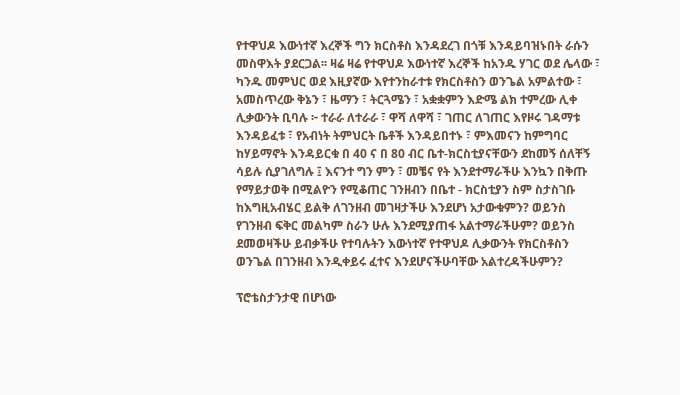የተዋህዶ እውነተኛ እረኞች ግን ክርስቶስ እንዳደረገ በጎቹ እንዳይባዝኑበት ራሱን መስዋእት ያደርጋል፡፡ ዛሬ ዛሬ የተዋህዶ እውነተኛ እረኞች ከአንዱ ሃገር ወደ ሌላው ፣ ካንዱ መምህር ወደ እዚያኛው እየተንከራተቱ የክርስቶስን ወንጌል አምልተው ፣ አመስጥረው ቅኔን ፣ ዜማን ፣ ትርጓሜን ፣ አቋቋምን እድሜ ልክ ተምረው ሊቀ ሊቃውንት ቢባሉ ፦ ተራራ ለተራራ ፣ ዋሻ ለዋሻ ፣ ገጠር ለገጠር እየዞሩ ገዳማቱ እንዳይፈቱ ፣ የአብነት ትምህርት ቤቶች እንዳይበተኑ ፣ ምእመናን ከምግባር ከሃይማኖት እንዳይርቁ በ 40 ና በ 80 ብር ቤተ-ክርስቲያናቸውን ደከመኝ ሰለቸኝ ሳይሉ ሲያገለግሉ ፤ እናንተ ግን ምን ፣ መቼና የት እንደተማራችሁ እንኳን በቅጡ የማይታወቅ በሚልዮን የሚቆጠር ገንዘብን በቤተ - ክርስቲያን ስም ስታስገቡ ከእግዚአብሄር ይልቅ ለገንዘብ መገዛታችሁ እንደሆነ አታውቁምን? ወይንስ የገንዘብ ፍቅር መልካም ስራን ሁሉ እንደሚያጠፋ አልተማራችሁም? ወይንስ ደመወዛችሁ ይብቃችሁ የተባሉትን እውነተኛ የተዋህዶ ሊቃውንት የክርስቶስን ወንጌል በገንዘብ እንዲቀይሩ ፈተና እንደሆናችሁባቸው አልተረዳችሁምን?

ፕሮቴስታንታዊ በሆነው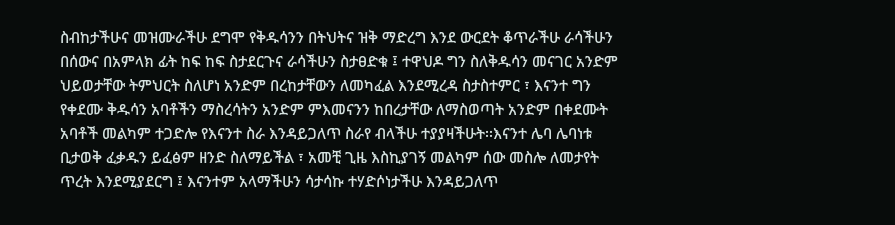ስብከታችሁና መዝሙራችሁ ደግሞ የቅዱሳንን በትህትና ዝቅ ማድረግ እንደ ውርደት ቆጥራችሁ ራሳችሁን በሰውና በአምላክ ፊት ከፍ ከፍ ስታደርጉና ራሳችሁን ስታፀድቁ ፤ ተዋህዶ ግን ስለቅዱሳን መናገር አንድም ህይወታቸው ትምህርት ስለሆነ አንድም በረከታቸውን ለመካፈል እንደሚረዳ ስታስተምር ፣ እናንተ ግን የቀደሙ ቅዱሳን አባቶችን ማስረሳትን አንድም ምእመናንን ከበረታቸው ለማስወጣት አንድም በቀደሙት አባቶች መልካም ተጋድሎ የእናንተ ስራ እንዳይጋለጥ ስራየ ብላችሁ ተያያዛችሁት፡፡እናንተ ሌባ ሌባነቱ ቢታወቅ ፈቃዱን ይፈፅም ዘንድ ስለማይችል ፣ አመቺ ጊዜ እስኪያገኝ መልካም ሰው መስሎ ለመታየት ጥረት እንደሚያደርግ ፤ እናንተም አላማችሁን ሳታሳኩ ተሃድሶነታችሁ እንዳይጋለጥ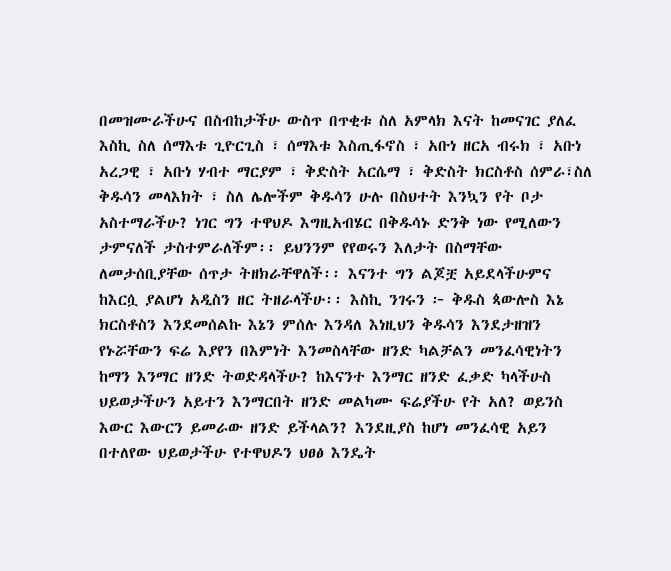በመዝሙራችሁና በስብከታችሁ ውስጥ በጥቂቱ ስለ አምላክ እናት ከመናገር ያለፈ እስኪ ስለ ሰማእቱ ጊዮርጊስ ፣ ሰማእቱ እስጢፋኖስ ፣ አቡነ ዘርአ ብሩክ ፣ አቡነ አረጋዊ ፣ አቡነ ሃብተ ማርያም ፣ ቅድስት አርሴማ ፣ ቅድስት ክርስቶስ ሰምራ፣ስለ ቅዱሳን መላእክት ፣ ስለ ሌሎችም ቅዱሳን ሁሉ በስህተት እንኳን የት ቦታ አስተማራችሁ? ነገር ግን ተዋህዶ እግዚአብሄር በቅዱሳኑ ድንቅ ነው የሚለውን ታምናለች ታስተምራለችም፡፡ ይህንንም የየወሩን እለታት በስማቸው ለመታሰቢያቸው ሰጥታ ትዘክራቸዋለች፡፡ እናንተ ግን ልጆቿ አይደላችሁምና ከእርሷ ያልሆነ አዲስን ዘር ትዘራላችሁ፡፡ እስኪ ንገሩን ፦ ቅዱስ ጳውሎስ እኔ ክርስቶስን እንደመሰልኩ እኔን ምሰሉ እንዳለ እነዚህን ቅዱሳን እንደታዘዝን የኑሯቸውን ፍሬ እያየን በእምነት እንመስላቸው ዘንድ ካልቻልን መንፈሳዊነትን ከማን እንማር ዘንድ ትወድዳላችሁ? ከእናንተ እንማር ዘንድ ፈቃድ ካላችሁስ ህይወታችሁን አይተን እንማርበት ዘንድ መልካሙ ፍሬያችሁ የት አለ? ወይንስ እውር እውርን ይመራው ዘንድ ይችላልን? እንደዚያስ ከሆነ መንፈሳዊ አይን በተለየው ህይወታችሁ የተዋህዶን ህፀፅ እንዴት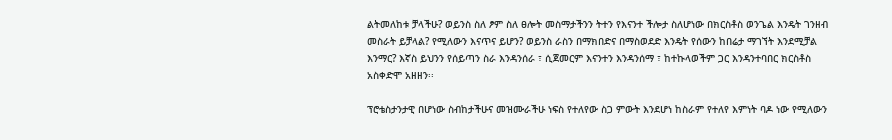ልትመለከቱ ቻላችሁ? ወይንስ ስለ ፆም ስለ ፀሎት መስማታችንን ትተን የእናንተ ችሎታ ስለሆነው በክርስቶስ ወንጌል እንዴት ገንዘብ መስራት ይቻላል? የሚለውን እናጥና ይሆን? ወይንስ ራስን በማክበድና በማስወደድ እንዴት የሰውን ከበሬታ ማገኘት እንደሚቻል እንማር? እኛስ ይህንን የሰይጣን ስራ እንዳንሰራ ፣ ሲጀመርም እናንተን እንዳንሰማ ፣ ከተኩላወችም ጋር እንዳንተባበር ክርስቶስ አስቀድሞ አዘዘን፡፡

ፕሮቴስታንታዊ በሆነው ስብከታችሁና መዝሙራችሁ ነፍስ የተለየው ስጋ ምውት እንደሆነ ከስራም የተለየ እምነት ባዶ ነው የሚለውን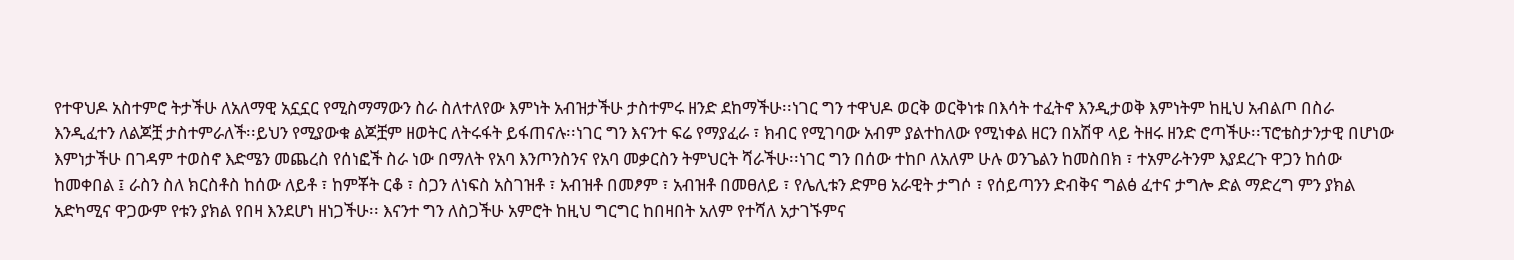የተዋህዶ አስተምሮ ትታችሁ ለአለማዊ አኗኗር የሚስማማውን ስራ ስለተለየው እምነት አብዝታችሁ ታስተምሩ ዘንድ ደከማችሁ፡፡ነገር ግን ተዋህዶ ወርቅ ወርቅነቱ በእሳት ተፈትኖ እንዲታወቅ እምነትም ከዚህ አብልጦ በስራ እንዲፈተን ለልጆቿ ታስተምራለች፡፡ይህን የሚያውቁ ልጆቿም ዘወትር ለትሩፋት ይፋጠናሉ፡፡ነገር ግን እናንተ ፍሬ የማያፈራ ፣ ክብር የሚገባው አብም ያልተከለው የሚነቀል ዘርን በአሽዋ ላይ ትዘሩ ዘንድ ሮጣችሁ፡፡ፕሮቴስታንታዊ በሆነው እምነታችሁ በገዳም ተወስኖ እድሜን መጨረስ የሰነፎች ስራ ነው በማለት የአባ እንጦንስንና የአባ መቃርስን ትምህርት ሻራችሁ፡፡ነገር ግን በሰው ተከቦ ለአለም ሁሉ ወንጌልን ከመስበክ ፣ ተአምራትንም እያደረጉ ዋጋን ከሰው ከመቀበል ፤ ራስን ስለ ክርስቶስ ከሰው ለይቶ ፣ ከምቾት ርቆ ፣ ስጋን ለነፍስ አስገዝቶ ፣ አብዝቶ በመፆም ፣ አብዝቶ በመፀለይ ፣ የሌሊቱን ድምፀ አራዊት ታግሶ ፣ የሰይጣንን ድብቅና ግልፅ ፈተና ታግሎ ድል ማድረግ ምን ያክል አድካሚና ዋጋውም የቱን ያክል የበዛ እንደሆነ ዘነጋችሁ፡፡ እናንተ ግን ለስጋችሁ አምሮት ከዚህ ግርግር ከበዛበት አለም የተሻለ አታገኙምና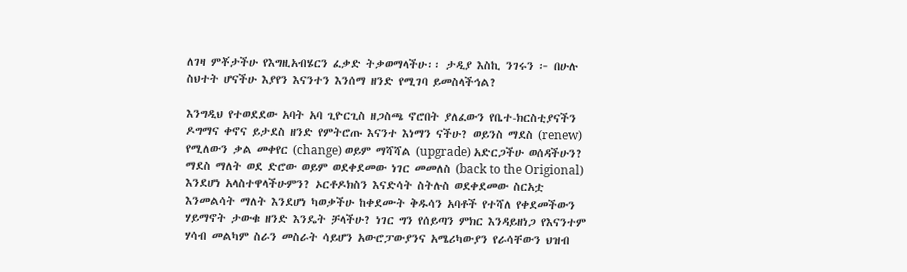ለገዛ ምቾታችሁ የእግዚአብሄርን ፈቃድ ትቃወማላችሁ፡፡ ታዲያ እስኪ ንገሩን ፦ በሁሉ ስህተት ሆናችሁ እያየን እናንተን እንሰማ ዘንድ የሚገባ ይመስላችኅል?

እንግዲህ የተወደደው አባት አባ ጊዮርጊስ ዘጋስጫ ኖሮበት ያለፈውን የቤተ-ክርስቲያናችን ዶግማና ቀኖና ይታደስ ዘንድ የምትሮጡ እናንተ እነማን ናችሁ? ወይንስ ማደስ (renew) የሚለውን ቃል መቀየር (change) ወይም ማሻሻል (upgrade) አድርጋችሁ ወሰዳችሁን? ማደስ ማለት ወደ ድሮው ወይም ወደቀደመው ነገር መመለስ (back to the Origional) እንደሆነ አላስተዋላችሁምን? ኦርቶዶክስን እናድሳት ስትሉስ ወደቀደመው ስርአቷ እንመልሳት ማለት እንደሆነ ካወቃችሁ ከቀደሙት ቅዱሳን አባቶች የተሻለ የቀደመችውን ሃይማኖት ታውቁ ዘንድ እንዴት ቻላችሁ? ነገር ግን የሰይጣን ምክር እንዳይዘነጋ የእናንተም ሃሳብ መልካም ስራን መስራት ሳይሆን አውሮፓውያንና አሜሪካውያን የራሳቸውን ህዝብ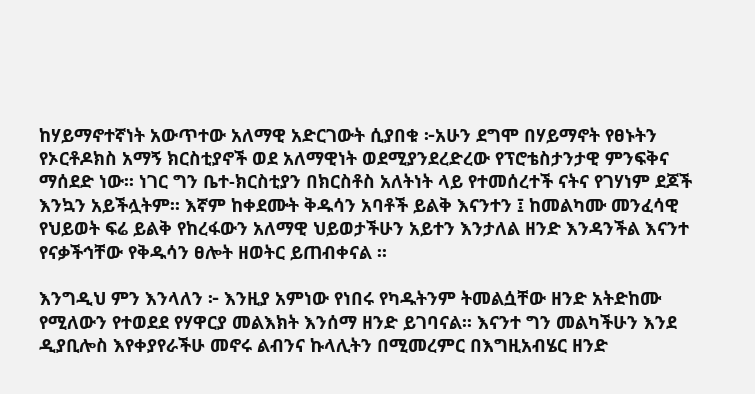ከሃይማኖተኛነት አውጥተው አለማዊ አድርገውት ሲያበቁ ፦አሁን ደግሞ በሃይማኖት የፀኑትን የኦርቶዶክስ አማኝ ክርስቲያኖች ወደ አለማዊነት ወደሚያንደረድረው የፕሮቴስታንታዊ ምንፍቅና ማሰደድ ነው፡፡ ነገር ግን ቤተ-ክርስቲያን በክርስቶስ አለትነት ላይ የተመሰረተች ናትና የገሃነም ደጆች እንኳን አይችሏትም፡፡ እኛም ከቀደሙት ቅዱሳን አባቶች ይልቅ እናንተን ፤ ከመልካሙ መንፈሳዊ የህይወት ፍሬ ይልቅ የከረፋውን አለማዊ ህይወታችሁን አይተን እንታለል ዘንድ እንዳንችል እናንተ የናቃችኅቸው የቅዱሳን ፀሎት ዘወትር ይጠብቀናል ፡፡

እንግዲህ ምን እንላለን ፦ እንዚያ አምነው የነበሩ የካዱትንም ትመልሷቸው ዘንድ አትድከሙ የሚለውን የተወደደ የሃዋርያ መልእክት እንሰማ ዘንድ ይገባናል፡፡ እናንተ ግን መልካችሁን እንደ ዲያቢሎስ እየቀያየራችሁ መኖሩ ልብንና ኩላሊትን በሚመረምር በእግዚአብሄር ዘንድ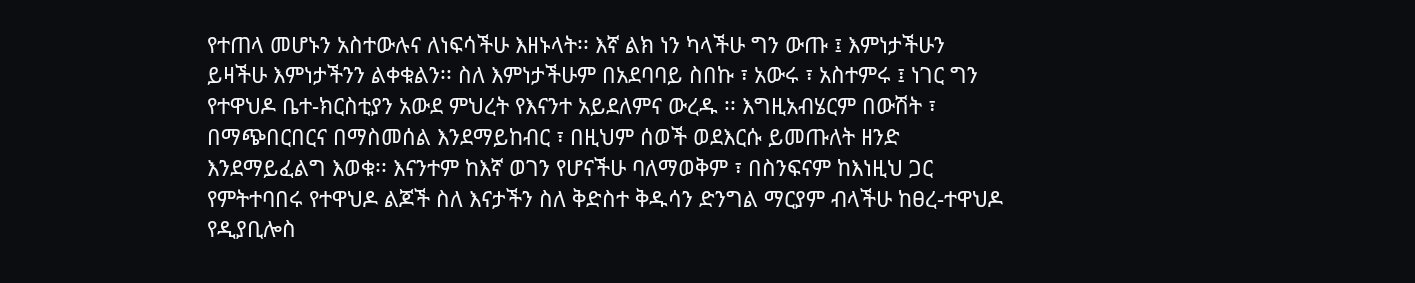የተጠላ መሆኑን አስተውሉና ለነፍሳችሁ እዘኑላት፡፡ እኛ ልክ ነን ካላችሁ ግን ውጡ ፤ እምነታችሁን ይዛችሁ እምነታችንን ልቀቁልን፡፡ ስለ እምነታችሁም በአደባባይ ስበኩ ፣ አውሩ ፣ አስተምሩ ፤ ነገር ግን የተዋህዶ ቤተ-ክርስቲያን አውደ ምህረት የእናንተ አይደለምና ውረዱ ፡፡ እግዚአብሄርም በውሽት ፣ በማጭበርበርና በማስመሰል እንደማይከብር ፣ በዚህም ሰወች ወደእርሱ ይመጡለት ዘንድ እንደማይፈልግ እወቁ፡፡ እናንተም ከእኛ ወገን የሆናችሁ ባለማወቅም ፣ በስንፍናም ከእነዚህ ጋር የምትተባበሩ የተዋህዶ ልጆች ስለ እናታችን ስለ ቅድስተ ቅዱሳን ድንግል ማርያም ብላችሁ ከፀረ-ተዋህዶ የዲያቢሎስ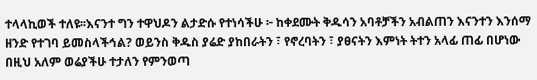ተላላኪወች ተለዩ፡፡እናንተ ግን ተዋህዶን ልታድሱ የተነሳችሁ ፦ ከቀደሙት ቅዱሳን አባቶቻችን አብልጠን እናንተን እንሰማ ዘንድ የተገባ ይመስላችኅል? ወይንስ ቅዱስ ያሬድ ያከበራትን ፣ የኖረባትን ፣ ያፀናትን እምነት ትተን አላፊ ጠፊ በሆነው በዚህ አለም ወሬያችሁ ተታለን የምንወጣ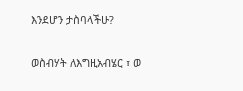እንደሆን ታስባላችሁ?

ወስብሃት ለእግዚአብሄር ፣ ወ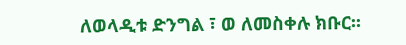ለወላዲቱ ድንግል ፣ ወ ለመስቀሉ ክቡር፡፡